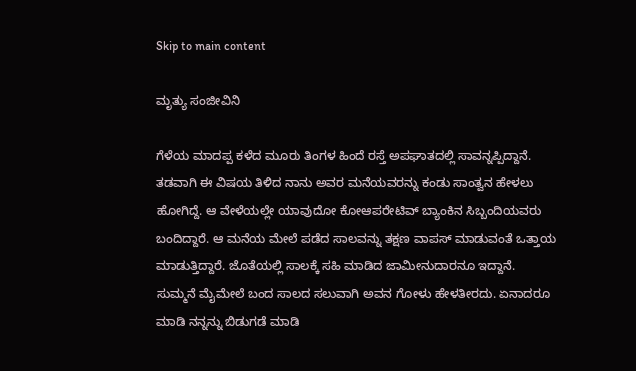Skip to main content

ಮೃತ್ಯು ಸಂಜೀವಿನಿ

ಗೆಳೆಯ ಮಾದಪ್ಪ ಕಳೆದ ಮೂರು ತಿಂಗಳ ಹಿಂದೆ ರಸ್ತೆ ಅಪಘಾತದಲ್ಲಿ ಸಾವನ್ನಪ್ಪಿದ್ದಾನೆ. ತಡವಾಗಿ ಈ ವಿಷಯ ತಿಳಿದ ನಾನು ಅವರ ಮನೆಯವರನ್ನು ಕಂಡು ಸಾಂತ್ವನ ಹೇಳಲು ಹೋಗಿದ್ದೆ. ಆ ವೇಳೆಯಲ್ಲೇ ಯಾವುದೋ ಕೋಆಪರೇಟಿವ್ ಬ್ಯಾಂಕಿನ ಸಿಬ್ಬಂದಿಯವರು ಬಂದಿದ್ದಾರೆ. ಆ ಮನೆಯ ಮೇಲೆ ಪಡೆದ ಸಾಲವನ್ನು ತಕ್ಷಣ ವಾಪಸ್ ಮಾಡುವಂತೆ ಒತ್ತಾಯ ಮಾಡುತ್ತಿದ್ದಾರೆ. ಜೊತೆಯಲ್ಲಿ ಸಾಲಕ್ಕೆ ಸಹಿ ಮಾಡಿದ ಜಾಮೀನುದಾರನೂ ಇದ್ದಾನೆ. ಸುಮ್ಮನೆ ಮೈಮೇಲೆ ಬಂದ ಸಾಲದ ಸಲುವಾಗಿ ಅವನ ಗೋಳು ಹೇಳತೀರದು. ಏನಾದರೂ ಮಾಡಿ ನನ್ನನ್ನು ಬಿಡುಗಡೆ ಮಾಡಿ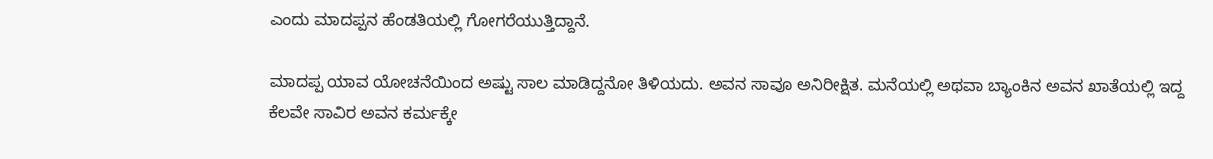ಎಂದು ಮಾದಪ್ಪನ ಹೆಂಡತಿಯಲ್ಲಿ ಗೋಗರೆಯುತ್ತಿದ್ದಾನೆ.

ಮಾದಪ್ಪ ಯಾವ ಯೋಚನೆಯಿಂದ ಅಷ್ಟು ಸಾಲ ಮಾಡಿದ್ದನೋ ತಿಳಿಯದು. ಅವನ ಸಾವೂ ಅನಿರೀಕ್ಷಿತ. ಮನೆಯಲ್ಲಿ ಅಥವಾ ಬ್ಯಾಂಕಿನ ಅವನ ಖಾತೆಯಲ್ಲಿ ಇದ್ದ ಕೆಲವೇ ಸಾವಿರ ಅವನ ಕರ್ಮಕ್ಕೇ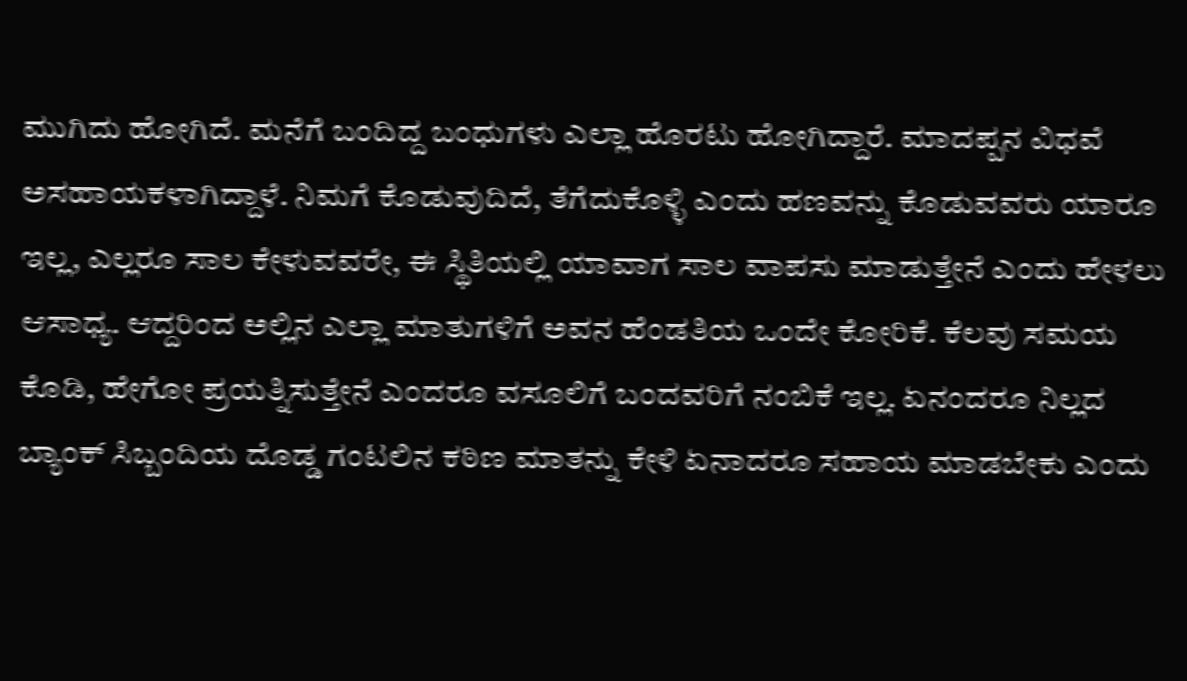ಮುಗಿದು ಹೋಗಿದೆ. ಮನೆಗೆ ಬಂದಿದ್ದ ಬಂಧುಗಳು ಎಲ್ಲಾ ಹೊರಟು ಹೋಗಿದ್ದಾರೆ. ಮಾದಪ್ಪನ ವಿಧವೆ ಅಸಹಾಯಕಳಾಗಿದ್ದಾಳೆ. ನಿಮಗೆ ಕೊಡುವುದಿದೆ, ತೆಗೆದುಕೊಳ್ಳಿ ಎಂದು ಹಣವನ್ನು ಕೊಡುವವರು ಯಾರೂ ಇಲ್ಲ, ಎಲ್ಲರೂ ಸಾಲ ಕೇಳುವವರೇ, ಈ ಸ್ಥಿತಿಯಲ್ಲಿ ಯಾವಾಗ ಸಾಲ ವಾಪಸು ಮಾಡುತ್ತೇನೆ ಎಂದು ಹೇಳಲು ಆಸಾಧ್ಯ. ಆದ್ದರಿಂದ ಅಲ್ಲಿನ ಎಲ್ಲಾ ಮಾತುಗಳಿಗೆ ಅವನ ಹೆಂಡತಿಯ ಒಂದೇ ಕೋರಿಕೆ. ಕೆಲವು ಸಮಯ ಕೊಡಿ, ಹೇಗೋ ಪ್ರಯತ್ನಿಸುತ್ತೇನೆ ಎಂದರೂ ವಸೂಲಿಗೆ ಬಂದವರಿಗೆ ನಂಬಿಕೆ ಇಲ್ಲ. ಏನಂದರೂ ನಿಲ್ಲದ  ಬ್ಯಾಂಕ್ ಸಿಬ್ಬಂದಿಯ ದೊಡ್ಡ ಗಂಟಲಿನ ಕಠಿಣ ಮಾತನ್ನು ಕೇಳಿ ಏನಾದರೂ ಸಹಾಯ ಮಾಡಬೇಕು ಎಂದು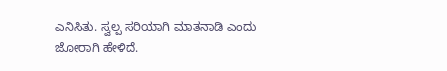ಎನಿಸಿತು. ಸ್ವಲ್ಪ ಸರಿಯಾಗಿ ಮಾತನಾಡಿ ಎಂದು ಜೋರಾಗಿ ಹೇಳಿದೆ.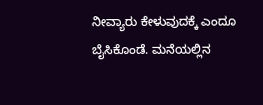ನೀವ್ಯಾರು ಕೇಳುವುದಕ್ಕೆ ಎಂದೂ ಬೈಸಿಕೊಂಡೆ. ಮನೆಯಲ್ಲಿನ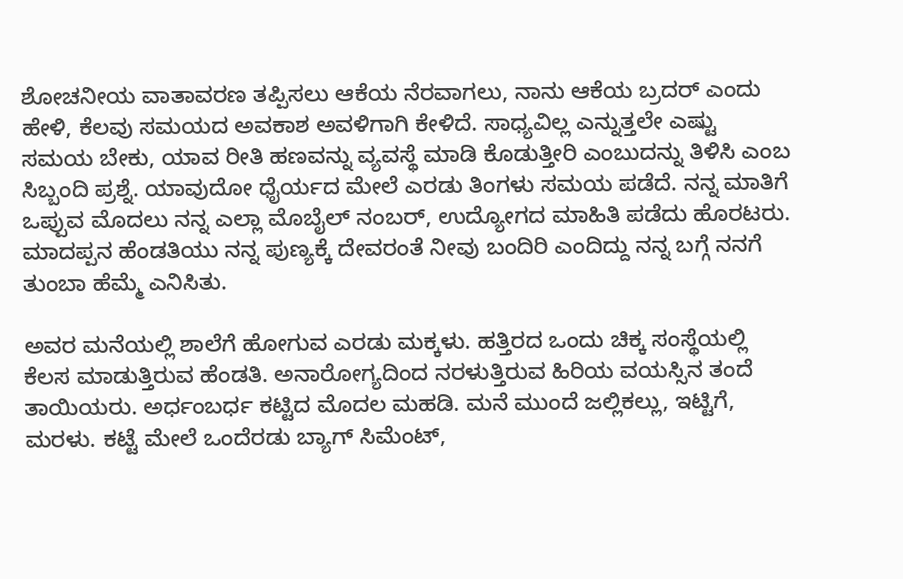ಶೋಚನೀಯ ವಾತಾವರಣ ತಪ್ಪಿಸಲು ಆಕೆಯ ನೆರವಾಗಲು, ನಾನು ಆಕೆಯ ಬ್ರದರ್ ಎಂದು ಹೇಳಿ, ಕೆಲವು ಸಮಯದ ಅವಕಾಶ ಅವಳಿಗಾಗಿ ಕೇಳಿದೆ. ಸಾಧ್ಯವಿಲ್ಲ ಎನ್ನುತ್ತಲೇ ಎಷ್ಟು ಸಮಯ ಬೇಕು, ಯಾವ ರೀತಿ ಹಣವನ್ನು ವ್ಯವಸ್ಥೆ ಮಾಡಿ ಕೊಡುತ್ತೀರಿ ಎಂಬುದನ್ನು ತಿಳಿಸಿ ಎಂಬ ಸಿಬ್ಬಂದಿ ಪ್ರಶ್ನೆ. ಯಾವುದೋ ಧೈರ್ಯದ ಮೇಲೆ ಎರಡು ತಿಂಗಳು ಸಮಯ ಪಡೆದೆ. ನನ್ನ ಮಾತಿಗೆ ಒಪ್ಪುವ ಮೊದಲು ನನ್ನ ಎಲ್ಲಾ ಮೊಬೈಲ್ ನಂಬರ್, ಉದ್ಯೋಗದ ಮಾಹಿತಿ ಪಡೆದು ಹೊರಟರು. ಮಾದಪ್ಪನ ಹೆಂಡತಿಯು ನನ್ನ ಪುಣ್ಯಕ್ಕೆ ದೇವರಂತೆ ನೀವು ಬಂದಿರಿ ಎಂದಿದ್ದು ನನ್ನ ಬಗ್ಗೆ ನನಗೆ ತುಂಬಾ ಹೆಮ್ಮೆ ಎನಿಸಿತು.

ಅವರ ಮನೆಯಲ್ಲಿ ಶಾಲೆಗೆ ಹೋಗುವ ಎರಡು ಮಕ್ಕಳು. ಹತ್ತಿರದ ಒಂದು ಚಿಕ್ಕ ಸಂಸ್ಥೆಯಲ್ಲಿ ಕೆಲಸ ಮಾಡುತ್ತಿರುವ ಹೆಂಡತಿ. ಅನಾರೋಗ್ಯದಿಂದ ನರಳುತ್ತಿರುವ ಹಿರಿಯ ವಯಸ್ಸಿನ ತಂದೆ ತಾಯಿಯರು. ಅರ್ಧಂಬರ್ಧ ಕಟ್ಟಿದ ಮೊದಲ ಮಹಡಿ. ಮನೆ ಮುಂದೆ ಜಲ್ಲಿಕಲ್ಲು, ಇಟ್ಟಿಗೆ, ಮರಳು. ಕಟ್ಟೆ ಮೇಲೆ ಒಂದೆರಡು ಬ್ಯಾಗ್ ಸಿಮೆಂಟ್,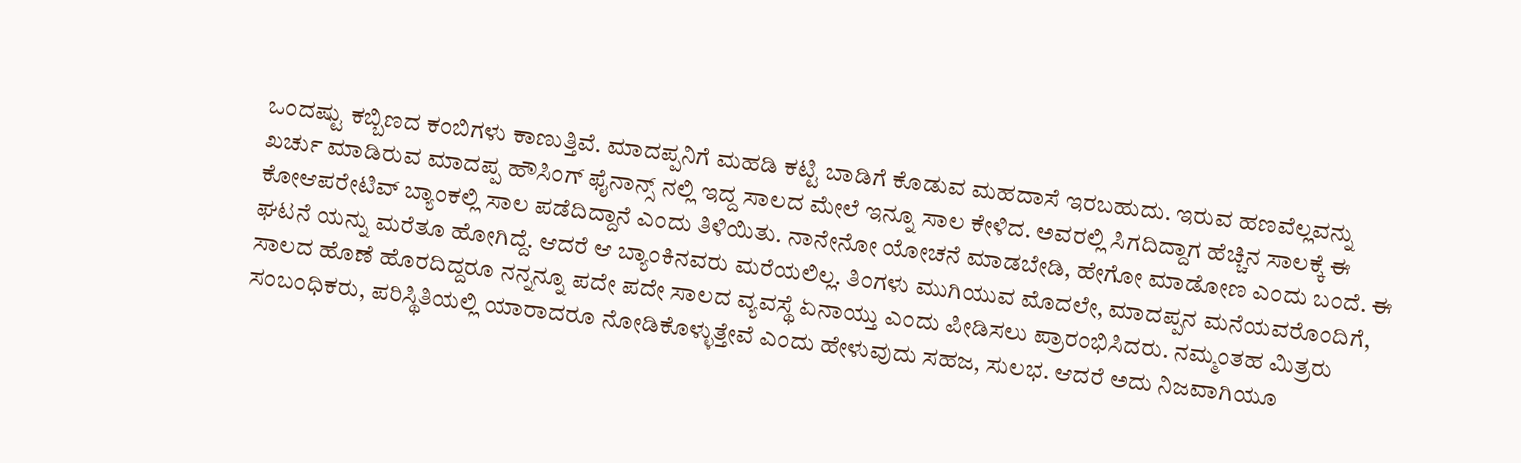ಒಂದಷ್ಟು ಕಬ್ಬಿಣದ ಕಂಬಿಗಳು ಕಾಣುತ್ತಿವೆ. ಮಾದಪ್ಪನಿಗೆ ಮಹಡಿ ಕಟ್ಟಿ ಬಾಡಿಗೆ ಕೊಡುವ ಮಹದಾಸೆ ಇರಬಹುದು. ಇರುವ ಹಣವೆಲ್ಲವನ್ನು ಖರ್ಚು ಮಾಡಿರುವ ಮಾದಪ್ಪ ಹೌಸಿಂಗ್ ಫೈನಾನ್ಸ್ ನಲ್ಲಿ ಇದ್ದ ಸಾಲದ ಮೇಲೆ ಇನ್ನೂ ಸಾಲ ಕೇಳಿದ. ಅವರಲ್ಲಿ ಸಿಗದಿದ್ದಾಗ ಹೆಚ್ಚಿನ ಸಾಲಕ್ಕೆ ಈ ಕೋಆಪರೇಟಿವ್ ಬ್ಯಾಂಕಲ್ಲಿ ಸಾಲ ಪಡೆದಿದ್ದಾನೆ ಎಂದು ತಿಳಿಯಿತು. ನಾನೇನೋ ಯೋಚನೆ ಮಾಡಬೇಡಿ, ಹೇಗೋ ಮಾಡೋಣ ಎಂದು ಬಂದೆ. ಈ ಘಟನೆ ಯನ್ನು ಮರೆತೂ ಹೋಗಿದ್ದೆ. ಆದರೆ ಆ ಬ್ಯಾಂಕಿನವರು ಮರೆಯಲಿಲ್ಲ. ತಿಂಗಳು ಮುಗಿಯುವ ಮೊದಲೇ, ಮಾದಪ್ಪನ ಮನೆಯವರೊಂದಿಗೆ, ಸಾಲದ ಹೊಣೆ ಹೊರದಿದ್ದರೂ ನನ್ನನ್ನೂ ಪದೇ ಪದೇ ಸಾಲದ ವ್ಯವಸ್ಥೆ ಏನಾಯ್ತು ಎಂದು ಪೀಡಿಸಲು ಪ್ರಾರಂಭಿಸಿದರು. ನಮ್ಮಂತಹ ಮಿತ್ರರು ಸಂಬಂಧಿಕರು, ಪರಿಸ್ಥಿತಿಯಲ್ಲಿ ಯಾರಾದರೂ ನೋಡಿಕೊಳ್ಳುತ್ತೇವೆ ಎಂದು ಹೇಳುವುದು ಸಹಜ, ಸುಲಭ. ಆದರೆ ಅದು ನಿಜವಾಗಿಯೂ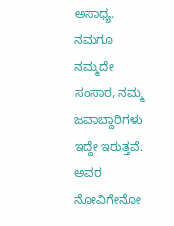ಅಸಾಧ್ಯ. ನಮಗೂ ನಮ್ಮದೇ ಸಂಸಾರ, ನಮ್ಮ ಜವಾಬ್ದಾರಿಗಳು ಇದ್ದೇ ಇರುತ್ತವೆ. ಅವರ ನೋವಿಗೇನೋ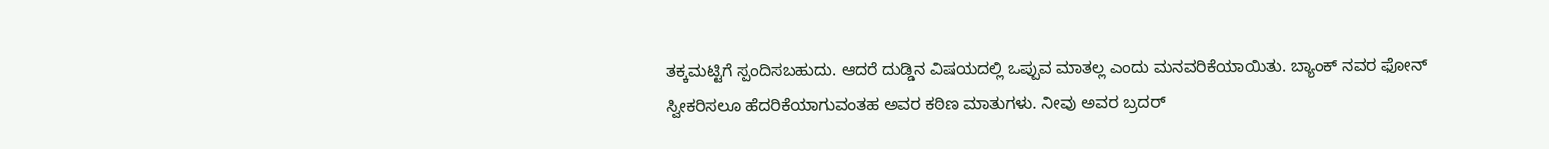ತಕ್ಕಮಟ್ಟಿಗೆ ಸ್ಪಂದಿಸಬಹುದು. ಆದರೆ ದುಡ್ಡಿನ ವಿಷಯದಲ್ಲಿ ಒಪ್ಪುವ ಮಾತಲ್ಲ ಎಂದು ಮನವರಿಕೆಯಾಯಿತು. ಬ್ಯಾಂಕ್ ನವರ ಫೋನ್ ಸ್ವೀಕರಿಸಲೂ ಹೆದರಿಕೆಯಾಗುವಂತಹ ಅವರ ಕಠಿಣ ಮಾತುಗಳು. ನೀವು ಅವರ ಬ್ರದರ್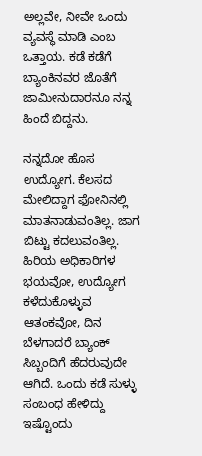ಅಲ್ಲವೇ, ನೀವೇ ಒಂದು ವ್ಯವಸ್ಥೆ ಮಾಡಿ ಎಂಬ ಒತ್ತಾಯ. ಕಡೆ ಕಡೆಗೆ ಬ್ಯಾಂಕಿನವರ ಜೊತೆಗೆ ಜಾಮೀನುದಾರನೂ ನನ್ನ ಹಿಂದೆ ಬಿದ್ದನು.

ನನ್ನದೋ ಹೊಸ ಉದ್ಯೋಗ. ಕೆಲಸದ ಮೇಲಿದ್ದಾಗ ಫೋನಿನಲ್ಲಿ ಮಾತನಾಡುವಂತಿಲ್ಲ. ಜಾಗ ಬಿಟ್ಟು ಕದಲುವಂತಿಲ್ಲ. ಹಿರಿಯ ಅಧಿಕಾರಿಗಳ ಭಯವೋ, ಉದ್ಯೋಗ ಕಳೆದುಕೊಳ್ಳುವ ಆತಂಕವೋ, ದಿನ ಬೆಳಗಾದರೆ ಬ್ಯಾಂಕ್ ಸಿಬ್ಬಂದಿಗೆ ಹೆದರುವುದೇ ಆಗಿದೆ. ಒಂದು ಕಡೆ ಸುಳ್ಳು ಸಂಬಂಧ ಹೇಳಿದ್ದು ಇಷ್ಟೊಂದು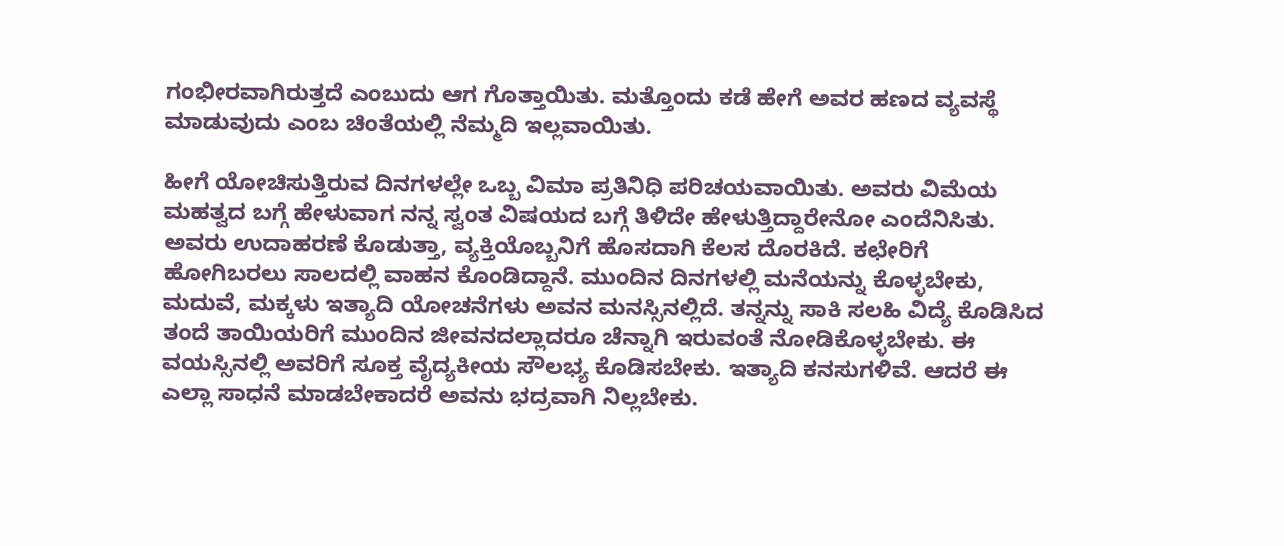ಗಂಭೀರವಾಗಿರುತ್ತದೆ ಎಂಬುದು ಆಗ ಗೊತ್ತಾಯಿತು. ಮತ್ತೊಂದು ಕಡೆ ಹೇಗೆ ಅವರ ಹಣದ ವ್ಯವಸ್ಥೆ ಮಾಡುವುದು ಎಂಬ ಚಿಂತೆಯಲ್ಲಿ ನೆಮ್ಮದಿ ಇಲ್ಲವಾಯಿತು.

ಹೀಗೆ ಯೋಚಿಸುತ್ತಿರುವ ದಿನಗಳಲ್ಲೇ ಒಬ್ಬ ವಿಮಾ ಪ್ರತಿನಿಧಿ ಪರಿಚಯವಾಯಿತು. ಅವರು ವಿಮೆಯ ಮಹತ್ವದ ಬಗ್ಗೆ ಹೇಳುವಾಗ ನನ್ನ ಸ್ವಂತ ವಿಷಯದ ಬಗ್ಗೆ ತಿಳಿದೇ ಹೇಳುತ್ತಿದ್ದಾರೇನೋ ಎಂದೆನಿಸಿತು. ಅವರು ಉದಾಹರಣೆ ಕೊಡುತ್ತಾ, ವ್ಯಕ್ತಿಯೊಬ್ಬನಿಗೆ ಹೊಸದಾಗಿ ಕೆಲಸ ದೊರಕಿದೆ. ಕಛೇರಿಗೆ ಹೋಗಿಬರಲು ಸಾಲದಲ್ಲಿ ವಾಹನ ಕೊಂಡಿದ್ದಾನೆ. ಮುಂದಿನ ದಿನಗಳಲ್ಲಿ ಮನೆಯನ್ನು ಕೊಳ್ಳಬೇಕು, ಮದುವೆ, ಮಕ್ಕಳು ಇತ್ಯಾದಿ ಯೋಚನೆಗಳು ಅವನ ಮನಸ್ಸಿನಲ್ಲಿದೆ. ತನ್ನನ್ನು ಸಾಕಿ ಸಲಹಿ ವಿದ್ಯೆ ಕೊಡಿಸಿದ ತಂದೆ ತಾಯಿಯರಿಗೆ ಮುಂದಿನ ಜೀವನದಲ್ಲಾದರೂ ಚೆನ್ನಾಗಿ ಇರುವಂತೆ ನೋಡಿಕೊಳ್ಳಬೇಕು. ಈ ವಯಸ್ಸಿನಲ್ಲಿ ಅವರಿಗೆ ಸೂಕ್ತ ವೈದ್ಯಕೀಯ ಸೌಲಭ್ಯ ಕೊಡಿಸಬೇಕು. ಇತ್ಯಾದಿ ಕನಸುಗಳಿವೆ. ಆದರೆ ಈ ಎಲ್ಲಾ ಸಾಧನೆ ಮಾಡಬೇಕಾದರೆ ಅವನು ಭದ್ರವಾಗಿ ನಿಲ್ಲಬೇಕು.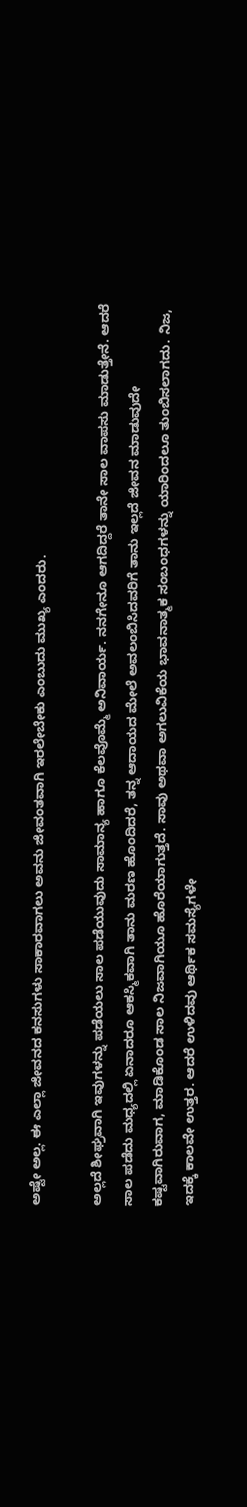ಅಷ್ಟೇ ಅಲ್ಲ. ಈ ಎಲ್ಲಾ ಜೀವನದ ಕನಸುಗಳು ಸಾಕಾರವಾಗಲು ಅವನು ಜೀವಂತವಾಗಿ ಇರಲೇಬೇಕು ಎಂಬುದು ಮುಖ್ಯ ಎಂದರು.

ಅಲ್ಲದೆ ಶೀಘ್ರವಾಗಿ ಇವುಗಳನ್ನು ಪಡೆಯಲು ಸಾಲ ಪಡೆಯುವುದು ಸಾಮಾನ್ಯ ಹಾಗೂ ಕೆಲವೊಮ್ಮೆ ಅನಿವಾರ್ಯ. ನನಗೇನೂ ಆಗದಿದ್ದರೆ ತಾನೇ ಸಾಲ ವಾಪಸು ಮಾಡುತ್ತೇನೆ. ಆದರೆ ಸಾಲ ಪಡೆದು ಮಧ್ಯದಲ್ಲಿ ಏನಾದರೂ ಆಕಸ್ಮಿಕವಾಗಿ ತಾನು ಮರಣ ಹೊಂದಿದರೆ, ತನ್ನ ಆದಾಯದ ಮೇಲೆ ಅವಲಂಬಿಸಿದವರಿಗೆ ತಾನು ಇಲ್ಲದೆ ಜೀವನ ಮಾಡುವುದೇ ಕಷ್ಟವಾಗಿರುವಾಗ, ಮಾಡಿಕೊಂಡ ಸಾಲ ನಿಜವಾಗಿಯೂ ಹೊರೆಯಾಗುತ್ತದೆ. ಸಾವು ಅಥವಾ ಅಗಲುವಿಕೆಯ ಭಾವನಾತ್ಮಕ ಸಂಬಂಧಗಳನ್ನು ಯಾರಿಂದಲೂ ತುಂಬಿಸಲಾಗದು. ನಿಜ, ಇದಕ್ಕೆ ಕಾಲವೇ ಉತ್ತರ. ಆದರೆ ಉಳಿದವು ಆರ್ಥಿಕ ಸಮಸ್ಯೆಗಳೇ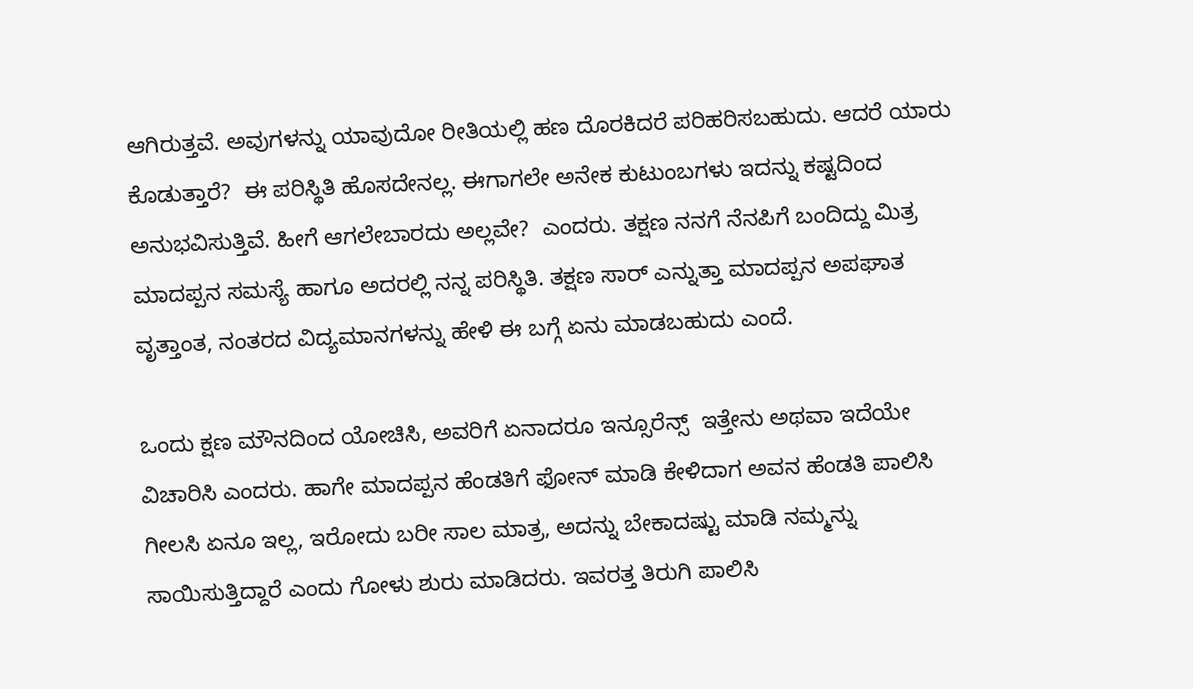ಆಗಿರುತ್ತವೆ. ಅವುಗಳನ್ನು ಯಾವುದೋ ರೀತಿಯಲ್ಲಿ ಹಣ ದೊರಕಿದರೆ ಪರಿಹರಿಸಬಹುದು. ಆದರೆ ಯಾರು ಕೊಡುತ್ತಾರೆ?  ಈ ಪರಿಸ್ಥಿತಿ ಹೊಸದೇನಲ್ಲ. ಈಗಾಗಲೇ ಅನೇಕ ಕುಟುಂಬಗಳು ಇದನ್ನು ಕಷ್ಟದಿಂದ ಅನುಭವಿಸುತ್ತಿವೆ. ಹೀಗೆ ಆಗಲೇಬಾರದು ಅಲ್ಲವೇ?  ಎಂದರು. ತಕ್ಷಣ ನನಗೆ ನೆನಪಿಗೆ ಬಂದಿದ್ದು ಮಿತ್ರ ಮಾದಪ್ಪನ ಸಮಸ್ಯೆ ಹಾಗೂ ಅದರಲ್ಲಿ ನನ್ನ ಪರಿಸ್ಥಿತಿ. ತಕ್ಷಣ ಸಾರ್ ಎನ್ನುತ್ತಾ ಮಾದಪ್ಪನ ಅಪಘಾತ ವೃತ್ತಾಂತ, ನಂತರದ ವಿದ್ಯಮಾನಗಳನ್ನು ಹೇಳಿ ಈ ಬಗ್ಗೆ ಏನು ಮಾಡಬಹುದು ಎಂದೆ.

ಒಂದು ಕ್ಷಣ ಮೌನದಿಂದ ಯೋಚಿಸಿ, ಅವರಿಗೆ ಏನಾದರೂ ಇನ್ಸೂರೆನ್ಸ್  ಇತ್ತೇನು ಅಥವಾ ಇದೆಯೇ ವಿಚಾರಿಸಿ ಎಂದರು. ಹಾಗೇ ಮಾದಪ್ಪನ ಹೆಂಡತಿಗೆ ಫೋನ್ ಮಾಡಿ ಕೇಳಿದಾಗ ಅವನ ಹೆಂಡತಿ ಪಾಲಿಸಿ ಗೀಲಸಿ ಏನೂ ಇಲ್ಲ, ಇರೋದು ಬರೀ ಸಾಲ ಮಾತ್ರ, ಅದನ್ನು ಬೇಕಾದಷ್ಟು ಮಾಡಿ ನಮ್ಮನ್ನು ಸಾಯಿಸುತ್ತಿದ್ದಾರೆ ಎಂದು ಗೋಳು ಶುರು ಮಾಡಿದರು. ಇವರತ್ತ ತಿರುಗಿ ಪಾಲಿಸಿ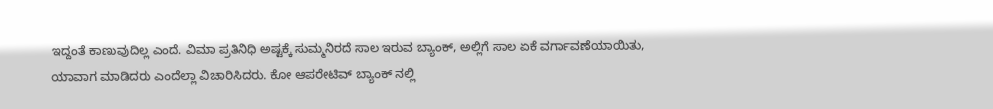ಇದ್ದಂತೆ ಕಾಣುವುದಿಲ್ಲ ಎಂದೆ. ವಿಮಾ ಪ್ರತಿನಿಧಿ ಅಷ್ಟಕ್ಕೆ ಸುಮ್ಮನಿರದೆ ಸಾಲ ಇರುವ ಬ್ಯಾಂಕ್, ಅಲ್ಲಿಗೆ ಸಾಲ ಏಕೆ ವರ್ಗಾವಣೆಯಾಯಿತು, ಯಾವಾಗ ಮಾಡಿದರು ಎಂದೆಲ್ಲಾ ವಿಚಾರಿಸಿದರು. ಕೋ ಆಪರೇಟಿವ್ ಬ್ಯಾಂಕ್ ನಲ್ಲಿ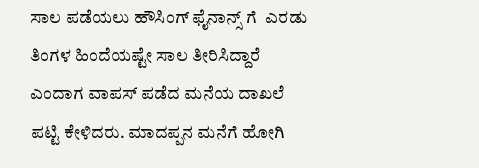ಸಾಲ ಪಡೆಯಲು ಹೌಸಿಂಗ್ ಫೈನಾನ್ಸ್ ಗೆ  ಎರಡು ತಿಂಗಳ ಹಿಂದೆಯಷ್ಟೇ ಸಾಲ ತೀರಿಸಿದ್ದಾರೆ ಎಂದಾಗ ವಾಪಸ್ ಪಡೆದ ಮನೆಯ ದಾಖಲೆ ಪಟ್ಟಿ ಕೇಳಿದರು. ಮಾದಪ್ಪನ ಮನೆಗೆ ಹೋಗಿ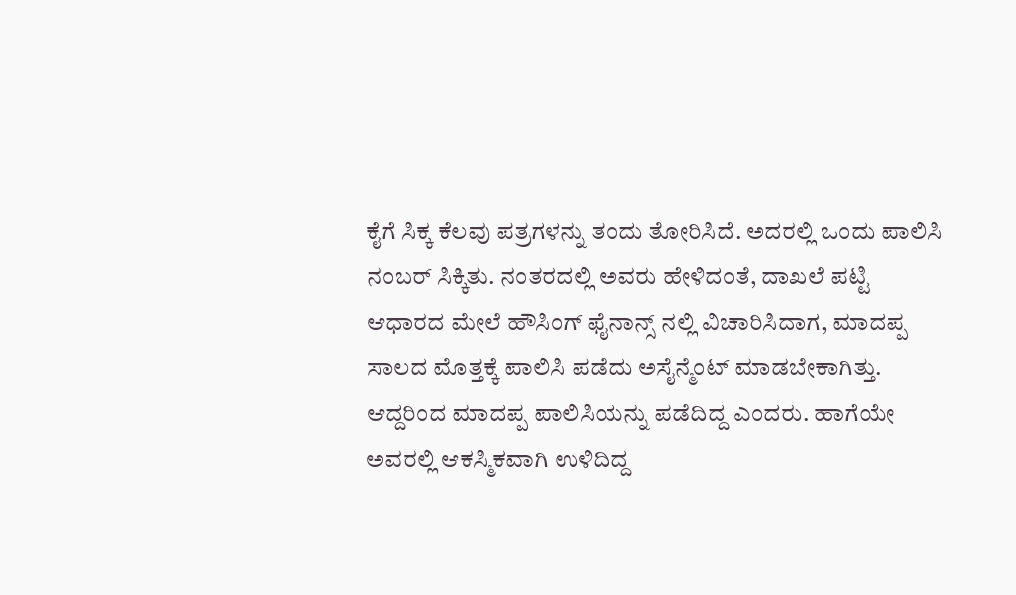ಕೈಗೆ ಸಿಕ್ಕ ಕೆಲವು ಪತ್ರಗಳನ್ನು ತಂದು ತೋರಿಸಿದೆ. ಅದರಲ್ಲಿ ಒಂದು ಪಾಲಿಸಿ ನಂಬರ್ ಸಿಕ್ಕಿತು. ನಂತರದಲ್ಲಿ ಅವರು ಹೇಳಿದಂತೆ, ದಾಖಲೆ ಪಟ್ಟಿ ಆಧಾರದ ಮೇಲೆ ಹೌಸಿಂಗ್ ಫೈನಾನ್ಸ್ ನಲ್ಲಿ ವಿಚಾರಿಸಿದಾಗ, ಮಾದಪ್ಪ ಸಾಲದ ಮೊತ್ತಕ್ಕೆ ಪಾಲಿಸಿ ಪಡೆದು ಅಸೈನ್ಮೆಂಟ್ ಮಾಡಬೇಕಾಗಿತ್ತು. ಆದ್ದರಿಂದ ಮಾದಪ್ಪ ಪಾಲಿಸಿಯನ್ನು ಪಡೆದಿದ್ದ ಎಂದರು. ಹಾಗೆಯೇ ಅವರಲ್ಲಿ ಆಕಸ್ಮಿಕವಾಗಿ ಉಳಿದಿದ್ದ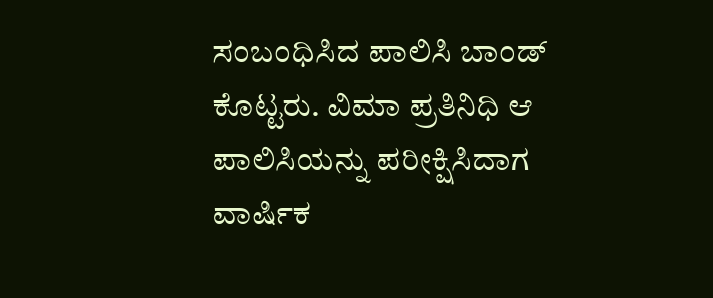ಸಂಬಂಧಿಸಿದ ಪಾಲಿಸಿ ಬಾಂಡ್ ಕೊಟ್ಟರು. ವಿಮಾ ಪ್ರತಿನಿಧಿ ಆ ಪಾಲಿಸಿಯನ್ನು ಪರೀಕ್ಷಿಸಿದಾಗ ವಾರ್ಷಿಕ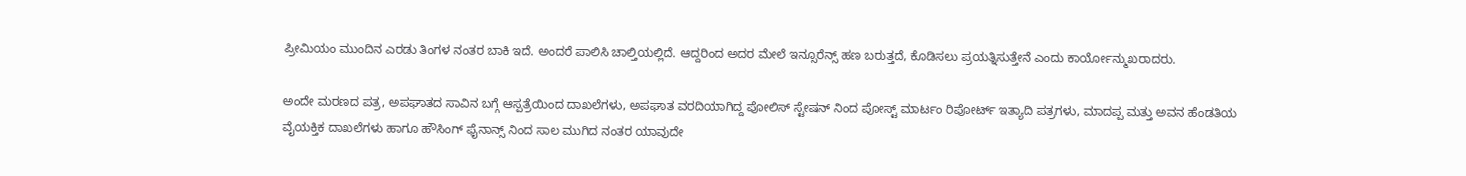ಪ್ರೀಮಿಯಂ ಮುಂದಿನ ಎರಡು ತಿಂಗಳ ನಂತರ ಬಾಕಿ ಇದೆ. ಅಂದರೆ ಪಾಲಿಸಿ ಚಾಲ್ತಿಯಲ್ಲಿದೆ. ಆದ್ದರಿಂದ ಅದರ ಮೇಲೆ ಇನ್ಸೂರೆನ್ಸ್ ಹಣ ಬರುತ್ತದೆ, ಕೊಡಿಸಲು ಪ್ರಯತ್ನಿಸುತ್ತೇನೆ ಎಂದು ಕಾರ್ಯೋನ್ಮುಖರಾದರು.

ಅಂದೇ ಮರಣದ ಪತ್ರ, ಅಪಘಾತದ ಸಾವಿನ ಬಗ್ಗೆ ಆಸ್ಪತ್ರೆಯಿಂದ ದಾಖಲೆಗಳು, ಅಪಘಾತ ವರದಿಯಾಗಿದ್ದ ಪೋಲಿಸ್ ಸ್ಟೇಷನ್ ನಿಂದ ಪೋಸ್ಟ್ ಮಾರ್ಟಂ ರಿಪೋರ್ಟ್ ಇತ್ಯಾದಿ ಪತ್ರಗಳು, ಮಾದಪ್ಪ ಮತ್ತು ಅವನ ಹೆಂಡತಿಯ ವೈಯಕ್ತಿಕ ದಾಖಲೆಗಳು ಹಾಗೂ ಹೌಸಿಂಗ್ ಫೈನಾನ್ಸ್ ನಿಂದ ಸಾಲ ಮುಗಿದ ನಂತರ ಯಾವುದೇ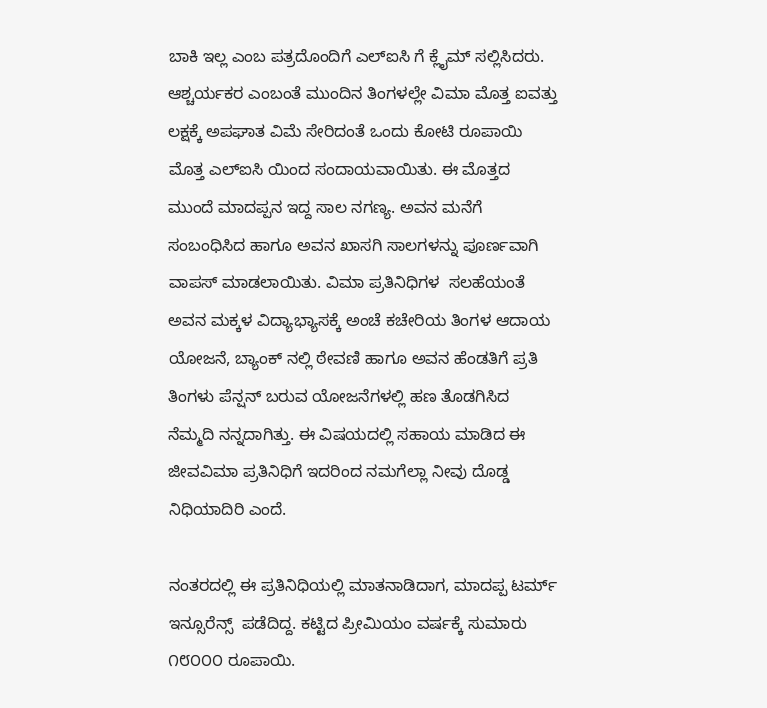ಬಾಕಿ ಇಲ್ಲ ಎಂಬ ಪತ್ರದೊಂದಿಗೆ ಎಲ್ಐಸಿ ಗೆ ಕ್ಲೈಮ್ ಸಲ್ಲಿಸಿದರು. ಆಶ್ಚರ್ಯಕರ ಎಂಬಂತೆ ಮುಂದಿನ ತಿಂಗಳಲ್ಲೇ ವಿಮಾ ಮೊತ್ತ ಐವತ್ತು ಲಕ್ಷಕ್ಕೆ ಅಪಘಾತ ವಿಮೆ ಸೇರಿದಂತೆ ಒಂದು ಕೋಟಿ ರೂಪಾಯಿ ಮೊತ್ತ ಎಲ್ಐಸಿ ಯಿಂದ ಸಂದಾಯವಾಯಿತು. ಈ ಮೊತ್ತದ ಮುಂದೆ ಮಾದಪ್ಪನ ಇದ್ದ ಸಾಲ ನಗಣ್ಯ. ಅವನ ಮನೆಗೆ ಸಂಬಂಧಿಸಿದ ಹಾಗೂ ಅವನ ಖಾಸಗಿ ಸಾಲಗಳನ್ನು ಪೂರ್ಣವಾಗಿ ವಾಪಸ್ ಮಾಡಲಾಯಿತು. ವಿಮಾ ಪ್ರತಿನಿಧಿಗಳ  ಸಲಹೆಯಂತೆ ಅವನ ಮಕ್ಕಳ ವಿದ್ಯಾಭ್ಯಾಸಕ್ಕೆ ಅಂಚೆ ಕಚೇರಿಯ ತಿಂಗಳ ಆದಾಯ ಯೋಜನೆ, ಬ್ಯಾಂಕ್ ನಲ್ಲಿ ಠೇವಣಿ ಹಾಗೂ ಅವನ ಹೆಂಡತಿಗೆ ಪ್ರತಿ ತಿಂಗಳು ಪೆನ್ಷನ್ ಬರುವ ಯೋಜನೆಗಳಲ್ಲಿ ಹಣ ತೊಡಗಿಸಿದ ನೆಮ್ಮದಿ ನನ್ನದಾಗಿತ್ತು. ಈ ವಿಷಯದಲ್ಲಿ ಸಹಾಯ ಮಾಡಿದ ಈ ಜೀವವಿಮಾ ಪ್ರತಿನಿಧಿಗೆ ಇದರಿಂದ ನಮಗೆಲ್ಲಾ ನೀವು ದೊಡ್ಡ ನಿಧಿಯಾದಿರಿ ಎಂದೆ.

ನಂತರದಲ್ಲಿ ಈ ಪ್ರತಿನಿಧಿಯಲ್ಲಿ ಮಾತನಾಡಿದಾಗ, ಮಾದಪ್ಪ ಟರ್ಮ್ ಇನ್ಸೂರೆನ್ಸ್  ಪಡೆದಿದ್ದ. ಕಟ್ಟಿದ ಪ್ರೀಮಿಯಂ ವರ್ಷಕ್ಕೆ ಸುಮಾರು ೧೮೦೦೦ ರೂಪಾಯಿ.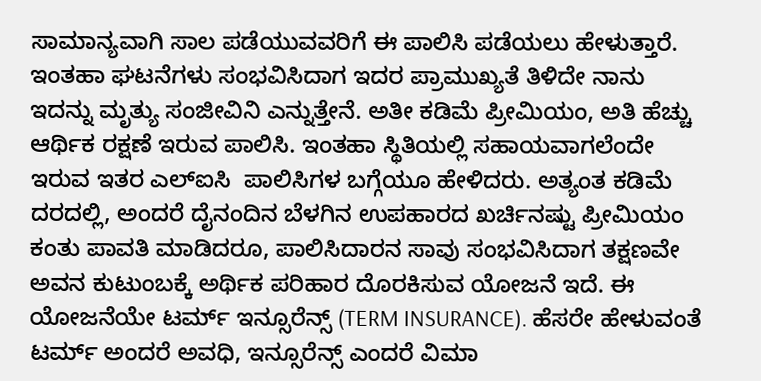ಸಾಮಾನ್ಯವಾಗಿ ಸಾಲ ಪಡೆಯುವವರಿಗೆ ಈ ಪಾಲಿಸಿ ಪಡೆಯಲು ಹೇಳುತ್ತಾರೆ. ಇಂತಹಾ ಘಟನೆಗಳು ಸಂಭವಿಸಿದಾಗ ಇದರ ಪ್ರಾಮುಖ್ಯತೆ ತಿಳಿದೇ ನಾನು ಇದನ್ನು ಮೃತ್ಯು ಸಂಜೀವಿನಿ ಎನ್ನುತ್ತೇನೆ. ಅತೀ ಕಡಿಮೆ ಪ್ರೀಮಿಯಂ, ಅತಿ ಹೆಚ್ಚು ಆರ್ಥಿಕ ರಕ್ಷಣೆ ಇರುವ ಪಾಲಿಸಿ. ಇಂತಹಾ ಸ್ಥಿತಿಯಲ್ಲಿ ಸಹಾಯವಾಗಲೆಂದೇ ಇರುವ ಇತರ ಎಲ್ಐಸಿ  ಪಾಲಿಸಿಗಳ ಬಗ್ಗೆಯೂ ಹೇಳಿದರು. ಅತ್ಯಂತ ಕಡಿಮೆ ದರದಲ್ಲಿ, ಅಂದರೆ ದೈನಂದಿನ ಬೆಳಗಿನ ಉಪಹಾರದ ಖರ್ಚಿನಷ್ಟು ಪ್ರೀಮಿಯಂ ಕಂತು ಪಾವತಿ ಮಾಡಿದರೂ, ಪಾಲಿಸಿದಾರನ ಸಾವು ಸಂಭವಿಸಿದಾಗ ತಕ್ಷಣವೇ ಅವನ ಕುಟುಂಬಕ್ಕೆ ಅರ್ಥಿಕ ಪರಿಹಾರ ದೊರಕಿಸುವ ಯೋಜನೆ ಇದೆ. ಈ ಯೋಜನೆಯೇ ಟರ್ಮ್ ಇನ್ಸೂರೆನ್ಸ್ (TERM INSURANCE). ಹೆಸರೇ ಹೇಳುವಂತೆ ಟರ್ಮ್ ಅಂದರೆ ಅವಧಿ, ಇನ್ಸೂರೆನ್ಸ್ ಎಂದರೆ ವಿಮಾ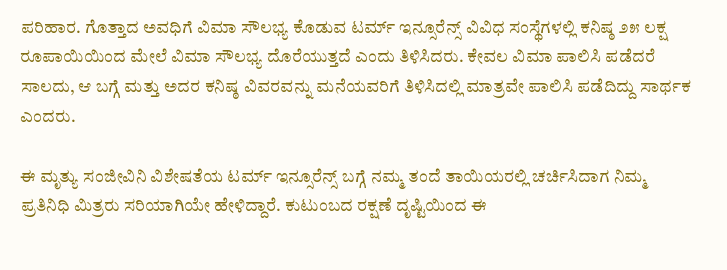ಪರಿಹಾರ. ಗೊತ್ತಾದ ಅವಧಿಗೆ ವಿಮಾ ಸೌಲಭ್ಯ ಕೊಡುವ ಟರ್ಮ್ ಇನ್ಸೂರೆನ್ಸ್ ವಿವಿಧ ಸಂಸ್ಥೆಗಳಲ್ಲಿ ಕನಿಷ್ಠ ೨೫ ಲಕ್ಷ ರೂಪಾಯಿಯಿಂದ ಮೇಲೆ ವಿಮಾ ಸೌಲಭ್ಯ ದೊರೆಯುತ್ತದೆ ಎಂದು ತಿಳಿಸಿದರು. ಕೇವಲ ವಿಮಾ ಪಾಲಿಸಿ ಪಡೆದರೆ ಸಾಲದು, ಆ ಬಗ್ಗೆ ಮತ್ತು ಅದರ ಕನಿಷ್ಠ ವಿವರವನ್ನು ಮನೆಯವರಿಗೆ ತಿಳಿಸಿದಲ್ಲಿ ಮಾತ್ರವೇ ಪಾಲಿಸಿ ಪಡೆದಿದ್ದು ಸಾರ್ಥಕ ಎಂದರು.

ಈ ಮೃತ್ಯು ಸಂಜೀವಿನಿ ವಿಶೇಷತೆಯ ಟರ್ಮ್ ಇನ್ಸೂರೆನ್ಸ್ ಬಗ್ಗೆ ನಮ್ಮ ತಂದೆ ತಾಯಿಯರಲ್ಲಿ ಚರ್ಚಿಸಿದಾಗ ನಿಮ್ಮ ಪ್ರತಿನಿಧಿ ಮಿತ್ರರು ಸರಿಯಾಗಿಯೇ ಹೇಳಿದ್ದಾರೆ. ಕುಟುಂಬದ ರಕ್ಷಣೆ ದೃಷ್ಟಿಯಿಂದ ಈ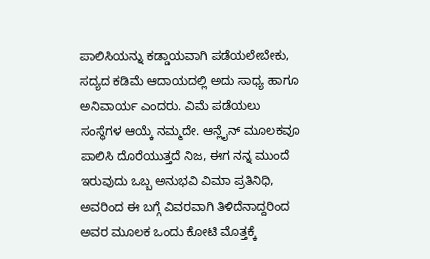ಪಾಲಿಸಿಯನ್ನು ಕಡ್ಡಾಯವಾಗಿ ಪಡೆಯಲೇಬೇಕು, ಸದ್ಯದ ಕಡಿಮೆ ಆದಾಯದಲ್ಲಿ ಅದು ಸಾಧ್ಯ ಹಾಗೂ ಅನಿವಾರ್ಯ ಎಂದರು. ವಿಮೆ ಪಡೆಯಲು ಸಂಸ್ಥೆಗಳ ಆಯ್ಕೆ ನಮ್ಮದೇ. ಆನ್ಲೈನ್ ಮೂಲಕವೂ ಪಾಲಿಸಿ ದೊರೆಯುತ್ತದೆ ನಿಜ, ಈಗ ನನ್ನ ಮುಂದೆ ಇರುವುದು ಒಬ್ಬ ಅನುಭವಿ ವಿಮಾ ಪ್ರತಿನಿಧಿ, ಅವರಿಂದ ಈ ಬಗ್ಗೆ ವಿವರವಾಗಿ ತಿಳಿದೆನಾದ್ದರಿಂದ ಅವರ ಮೂಲಕ ಒಂದು ಕೋಟಿ ಮೊತ್ತಕ್ಕೆ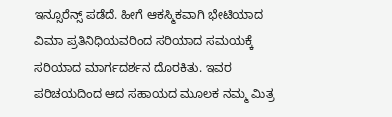ಇನ್ಸೂರೆನ್ಸ್ ಪಡೆದೆ. ಹೀಗೆ ಆಕಸ್ಮಿಕವಾಗಿ ಭೇಟಿಯಾದ ವಿಮಾ ಪ್ರತಿನಿಧಿಯವರಿಂದ ಸರಿಯಾದ ಸಮಯಕ್ಕೆ ಸರಿಯಾದ ಮಾರ್ಗದರ್ಶನ ದೊರಕಿತು. ಇವರ ಪರಿಚಯದಿಂದ ಆದ ಸಹಾಯದ ಮೂಲಕ ನಮ್ಮ ಮಿತ್ರ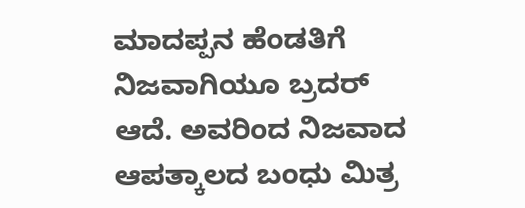ಮಾದಪ್ಪನ ಹೆಂಡತಿಗೆ ನಿಜವಾಗಿಯೂ ಬ್ರದರ್ ಆದೆ. ಅವರಿಂದ ನಿಜವಾದ ಆಪತ್ಕಾಲದ ಬಂಧು ಮಿತ್ರ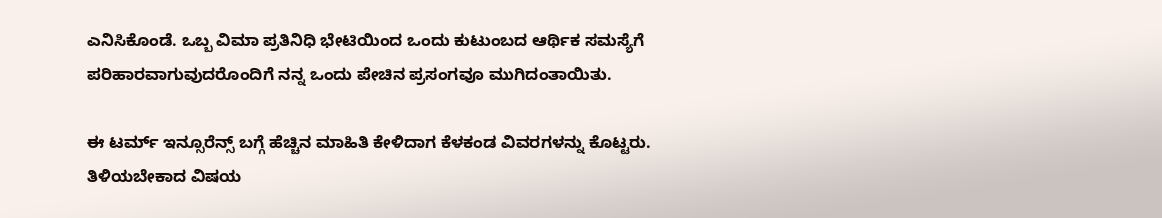ಎನಿಸಿಕೊಂಡೆ. ಒಬ್ಬ ವಿಮಾ ಪ್ರತಿನಿಧಿ ಭೇಟಿಯಿಂದ ಒಂದು ಕುಟುಂಬದ ಆರ್ಥಿಕ ಸಮಸ್ಯೆಗೆ ಪರಿಹಾರವಾಗುವುದರೊಂದಿಗೆ ನನ್ನ ಒಂದು ಪೇಚಿನ ಪ್ರಸಂಗವೂ ಮುಗಿದಂತಾಯಿತು.

ಈ ಟರ್ಮ್ ಇನ್ಸೂರೆನ್ಸ್ ಬಗ್ಗೆ ಹೆಚ್ಚಿನ ಮಾಹಿತಿ ಕೇಳಿದಾಗ ಕೆಳಕಂಡ ವಿವರಗಳನ್ನು ಕೊಟ್ಟರು. ತಿಳಿಯಬೇಕಾದ ವಿಷಯ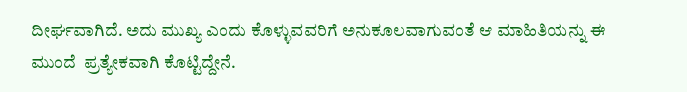ದೀರ್ಘವಾಗಿದೆ. ಅದು ಮುಖ್ಯ ಎಂದು ಕೊಳ್ಳುವವರಿಗೆ ಅನುಕೂಲವಾಗುವಂತೆ ಆ ಮಾಹಿತಿಯನ್ನು ಈ ಮುಂದೆ  ಪ್ರತ್ಯೇಕವಾಗಿ ಕೊಟ್ಟಿದ್ದೇನೆ.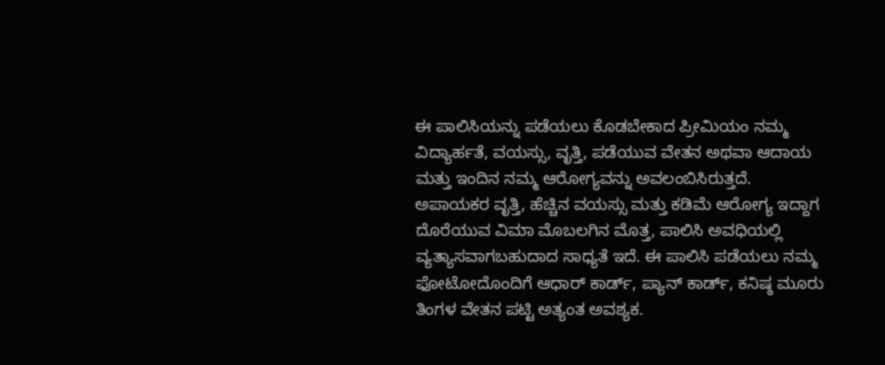ಈ ಪಾಲಿಸಿಯನ್ನು ಪಡೆಯಲು ಕೊಡಬೇಕಾದ ಪ್ರೀಮಿಯಂ ನಮ್ಮ ವಿದ್ಯಾರ್ಹತೆ, ವಯಸ್ಸು, ವೃತ್ತಿ, ಪಡೆಯುವ ವೇತನ ಅಥವಾ ಆದಾಯ ಮತ್ತು ಇಂದಿನ ನಮ್ಮ ಆರೋಗ್ಯವನ್ನು ಅವಲಂಬಿಸಿರುತ್ತದೆ. ಅಪಾಯಕರ ವೃತ್ತಿ, ಹೆಚ್ಚಿನ ವಯಸ್ಸು ಮತ್ತು ಕಡಿಮೆ ಆರೋಗ್ಯ ಇದ್ದಾಗ ದೊರೆಯುವ ವಿಮಾ ಮೊಬಲಗಿನ ಮೊತ್ತ, ಪಾಲಿಸಿ ಅವಧಿಯಲ್ಲಿ ವ್ಯತ್ಯಾಸವಾಗಬಹುದಾದ ಸಾಧ್ಯತೆ ಇದೆ. ಈ ಪಾಲಿಸಿ ಪಡೆಯಲು ನಮ್ಮ ಫೋಟೋದೊಂದಿಗೆ ಆಧಾರ್ ಕಾರ್ಡ್, ಪ್ಯಾನ್ ಕಾರ್ಡ್, ಕನಿಷ್ಠ ಮೂರು ತಿಂಗಳ ವೇತನ ಪಟ್ಟಿ ಅತ್ಯಂತ ಅವಶ್ಯಕ.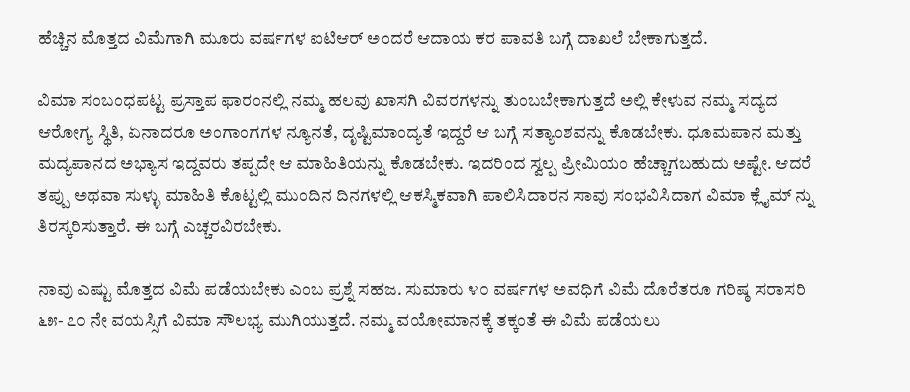ಹೆಚ್ಚಿನ ಮೊತ್ತದ ವಿಮೆಗಾಗಿ ಮೂರು ವರ್ಷಗಳ ಐಟಿಆರ್ ಅಂದರೆ ಆದಾಯ ಕರ ಪಾವತಿ ಬಗ್ಗೆ ದಾಖಲೆ ಬೇಕಾಗುತ್ತದೆ.

ವಿಮಾ ಸಂಬಂಧಪಟ್ಟ ಪ್ರಸ್ತಾಪ ಫಾರಂನಲ್ಲಿ ನಮ್ಮ ಹಲವು ಖಾಸಗಿ ವಿವರಗಳನ್ನು ತುಂಬಬೇಕಾಗುತ್ತದೆ ಅಲ್ಲಿ ಕೇಳುವ ನಮ್ಮ ಸದ್ಯದ ಆರೋಗ್ಯ ಸ್ಥಿತಿ, ಏನಾದರೂ ಅಂಗಾಂಗಗಳ ನ್ಯೂನತೆ, ದೃಷ್ಟಿಮಾಂದ್ಯತೆ ಇದ್ದರೆ ಆ ಬಗ್ಗೆ ಸತ್ಯಾಂಶವನ್ನು ಕೊಡಬೇಕು. ಧೂಮಪಾನ ಮತ್ತು ಮದ್ಯಪಾನದ ಅಭ್ಯಾಸ ಇದ್ದವರು ತಪ್ಪದೇ ಆ ಮಾಹಿತಿಯನ್ನು ಕೊಡಬೇಕು. ಇದರಿಂದ ಸ್ವಲ್ಪ ಪ್ರೀಮಿಯಂ ಹೆಚ್ಚಾಗಬಹುದು ಅಷ್ಟೇ. ಆದರೆ ತಪ್ಪು ಅಥವಾ ಸುಳ್ಳು ಮಾಹಿತಿ ಕೊಟ್ಟಲ್ಲಿ ಮುಂದಿನ ದಿನಗಳಲ್ಲಿ ಆಕಸ್ಮಿಕವಾಗಿ ಪಾಲಿಸಿದಾರನ ಸಾವು ಸಂಭವಿಸಿದಾಗ ವಿಮಾ ಕ್ಲೈಮ್ ನ್ನು ತಿರಸ್ಕರಿಸುತ್ತಾರೆ. ಈ ಬಗ್ಗೆ ಎಚ್ಚರವಿರಬೇಕು.

ನಾವು ಎಷ್ಟು ಮೊತ್ತದ ವಿಮೆ ಪಡೆಯಬೇಕು ಎಂಬ ಪ್ರಶ್ನೆ ಸಹಜ. ಸುಮಾರು ೪೦ ವರ್ಷಗಳ ಅವಧಿಗೆ ವಿಮೆ ದೊರೆತರೂ ಗರಿಷ್ಠ ಸರಾಸರಿ ೬೫- ೭೦ ನೇ ವಯಸ್ಸಿಗೆ ವಿಮಾ ಸೌಲಭ್ಯ ಮುಗಿಯುತ್ತದೆ. ನಮ್ಮ ವಯೋಮಾನಕ್ಕೆ ತಕ್ಕಂತೆ ಈ ವಿಮೆ ಪಡೆಯಲು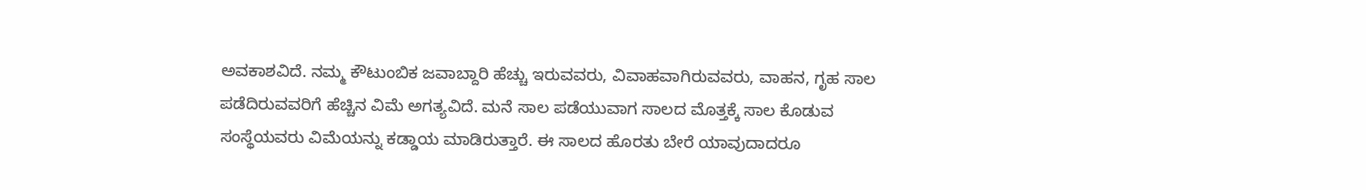ಅವಕಾಶವಿದೆ. ನಮ್ಮ ಕೌಟುಂಬಿಕ ಜವಾಬ್ದಾರಿ ಹೆಚ್ಚು ಇರುವವರು, ವಿವಾಹವಾಗಿರುವವರು, ವಾಹನ, ಗೃಹ ಸಾಲ ಪಡೆದಿರುವವರಿಗೆ ಹೆಚ್ಚಿನ ವಿಮೆ ಅಗತ್ಯವಿದೆ. ಮನೆ ಸಾಲ ಪಡೆಯುವಾಗ ಸಾಲದ ಮೊತ್ತಕ್ಕೆ ಸಾಲ ಕೊಡುವ ಸಂಸ್ಥೆಯವರು ವಿಮೆಯನ್ನು ಕಡ್ಡಾಯ ಮಾಡಿರುತ್ತಾರೆ. ಈ ಸಾಲದ ಹೊರತು ಬೇರೆ ಯಾವುದಾದರೂ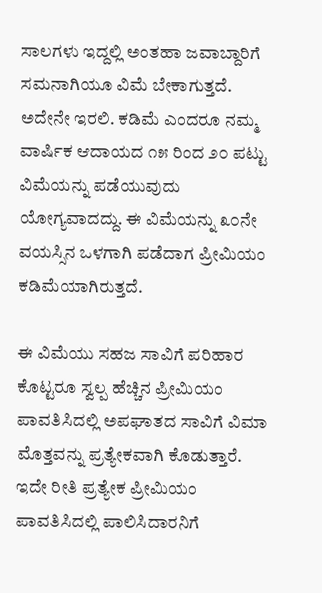ಸಾಲಗಳು ಇದ್ದಲ್ಲಿ ಅಂತಹಾ ಜವಾಬ್ದಾರಿಗೆ ಸಮನಾಗಿಯೂ ವಿಮೆ ಬೇಕಾಗುತ್ತದೆ. ಅದೇನೇ ಇರಲಿ. ಕಡಿಮೆ ಎಂದರೂ ನಮ್ಮ ವಾರ್ಷಿಕ ಆದಾಯದ ೧೫ ರಿಂದ ೨೦ ಪಟ್ಟು ವಿಮೆಯನ್ನು ಪಡೆಯುವುದು ಯೋಗ್ಯವಾದದ್ದು. ಈ ವಿಮೆಯನ್ನು ೩೦ನೇ ವಯಸ್ಸಿನ ಒಳಗಾಗಿ ಪಡೆದಾಗ ಪ್ರೀಮಿಯಂ ಕಡಿಮೆಯಾಗಿರುತ್ತದೆ.

ಈ ವಿಮೆಯು ಸಹಜ ಸಾವಿಗೆ ಪರಿಹಾರ ಕೊಟ್ಟರೂ ಸ್ವಲ್ಪ ಹೆಚ್ಚಿನ ಪ್ರೀಮಿಯಂ ಪಾವತಿಸಿದಲ್ಲಿ ಅಪಘಾತದ ಸಾವಿಗೆ ವಿಮಾ ಮೊತ್ತವನ್ನು ಪ್ರತ್ಯೇಕವಾಗಿ ಕೊಡುತ್ತಾರೆ. ಇದೇ ರೀತಿ ಪ್ರತ್ಯೇಕ ಪ್ರೀಮಿಯಂ ಪಾವತಿಸಿದಲ್ಲಿ ಪಾಲಿಸಿದಾರನಿಗೆ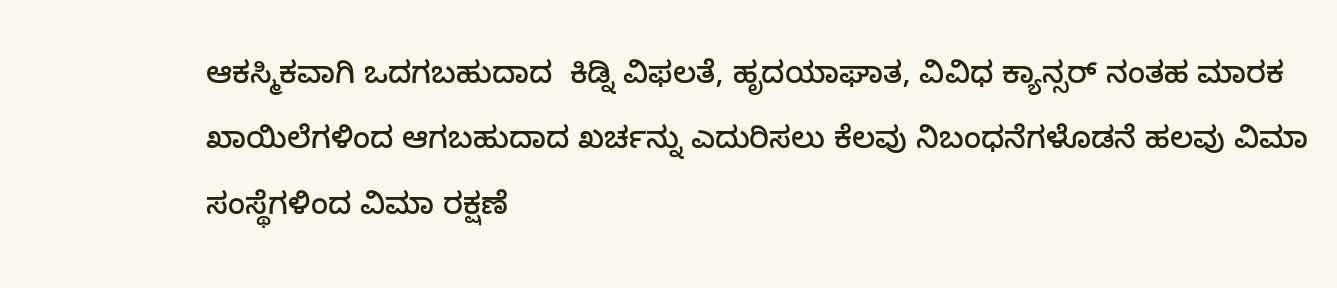ಆಕಸ್ಮಿಕವಾಗಿ ಒದಗಬಹುದಾದ  ಕಿಡ್ನಿ ವಿಫಲತೆ, ಹೃದಯಾಘಾತ, ವಿವಿಧ ಕ್ಯಾನ್ಸರ್ ನಂತಹ ಮಾರಕ ಖಾಯಿಲೆಗಳಿಂದ ಆಗಬಹುದಾದ ಖರ್ಚನ್ನು ಎದುರಿಸಲು ಕೆಲವು ನಿಬಂಧನೆಗಳೊಡನೆ ಹಲವು ವಿಮಾ ಸಂಸ್ಥೆಗಳಿಂದ ವಿಮಾ ರಕ್ಷಣೆ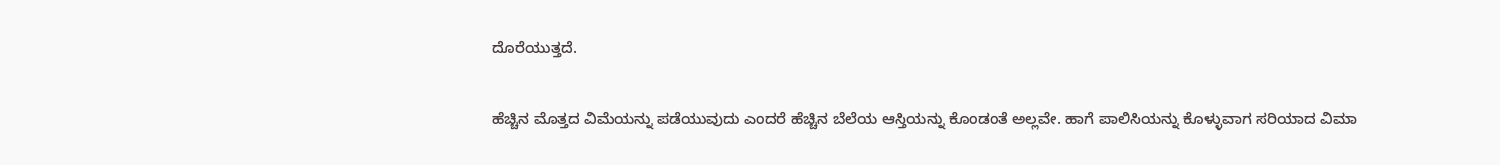ದೊರೆಯುತ್ತದೆ.

ಹೆಚ್ಚಿನ ಮೊತ್ತದ ವಿಮೆಯನ್ನು ಪಡೆಯುವುದು ಎಂದರೆ ಹೆಚ್ಚಿನ ಬೆಲೆಯ ಆಸ್ತಿಯನ್ನು ಕೊಂಡಂತೆ ಅಲ್ಲವೇ. ಹಾಗೆ ಪಾಲಿಸಿಯನ್ನು ಕೊಳ್ಳುವಾಗ ಸರಿಯಾದ ವಿಮಾ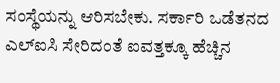ಸಂಸ್ಥೆಯನ್ನು ಆರಿಸಬೇಕು. ಸರ್ಕಾರಿ ಒಡೆತನದ ಎಲ್ಐಸಿ ಸೇರಿದಂತೆ ಐವತ್ತಕ್ಕೂ ಹೆಚ್ಚಿನ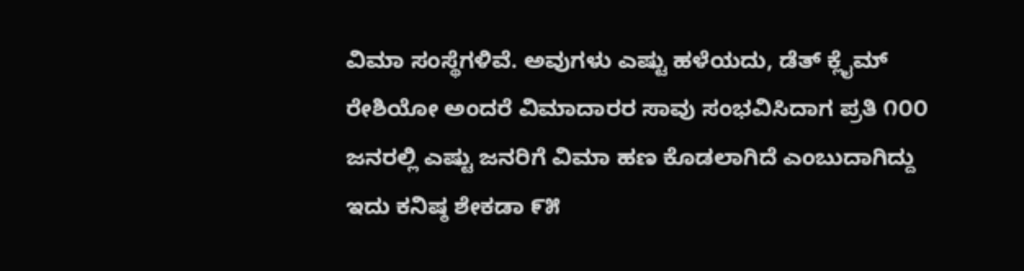ವಿಮಾ ಸಂಸ್ಥೆಗಳಿವೆ. ಅವುಗಳು ಎಷ್ಟು ಹಳೆಯದು, ಡೆತ್ ಕ್ಲೈಮ್ ರೇಶಿಯೋ ಅಂದರೆ ವಿಮಾದಾರರ ಸಾವು ಸಂಭವಿಸಿದಾಗ ಪ್ರತಿ ೧೦೦ ಜನರಲ್ಲಿ ಎಷ್ಟು ಜನರಿಗೆ ವಿಮಾ ಹಣ ಕೊಡಲಾಗಿದೆ ಎಂಬುದಾಗಿದ್ದು ಇದು ಕನಿಷ್ಠ ಶೇಕಡಾ ೯೫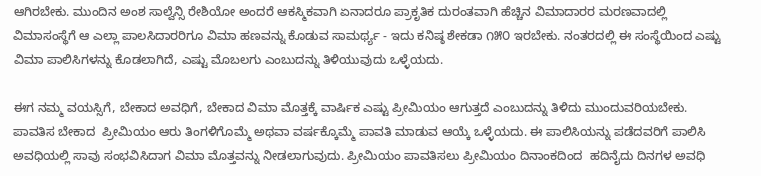ಆಗಿರಬೇಕು. ಮುಂದಿನ ಅಂಶ ಸಾಲ್ವೆನ್ಸಿ ರೇಶಿಯೋ ಅಂದರೆ ಆಕಸ್ಮಿಕವಾಗಿ ಏನಾದರೂ ಪ್ರಾಕೃತಿಕ ದುರಂತವಾಗಿ ಹೆಚ್ಚಿನ ವಿಮಾದಾರರ ಮರಣವಾದಲ್ಲಿ ವಿಮಾಸಂಸ್ಥೆಗೆ ಆ ಎಲ್ಲಾ ಪಾಲಸಿದಾರರಿಗೂ ವಿಮಾ ಹಣವನ್ನು ಕೊಡುವ ಸಾಮರ್ಥ್ಯ - ಇದು ಕನಿಷ್ಠ ಶೇಕಡಾ ೧೫೦ ಇರಬೇಕು. ನಂತರದಲ್ಲಿ ಈ ಸಂಸ್ಥೆಯಿಂದ ಎಷ್ಟು ವಿಮಾ ಪಾಲಿಸಿಗಳನ್ನು ಕೊಡಲಾಗಿದೆ, ಎಷ್ಟು ಮೊಬಲಗು ಎಂಬುದನ್ನು ತಿಳಿಯುವುದು ಒಳ್ಳೆಯದು.

ಈಗ ನಮ್ಮ ವಯಸ್ಸಿಗೆ, ಬೇಕಾದ ಅವಧಿಗೆ, ಬೇಕಾದ ವಿಮಾ ಮೊತ್ತಕ್ಕೆ ವಾರ್ಷಿಕ ಎಷ್ಟು ಪ್ರೀಮಿಯಂ ಆಗುತ್ತದೆ ಎಂಬುದನ್ನು ತಿಳಿದು ಮುಂದುವರಿಯಬೇಕು. ಪಾವತಿಸ ಬೇಕಾದ  ಪ್ರೀಮಿಯಂ ಆರು ತಿಂಗಳಿಗೊಮ್ಮೆ ಅಥವಾ ವರ್ಷಕ್ಕೊಮ್ಮೆ ಪಾವತಿ ಮಾಡುವ ಆಯ್ಕೆ ಒಳ್ಳೆಯದು. ಈ ಪಾಲಿಸಿಯನ್ನು ಪಡೆದವರಿಗೆ ಪಾಲಿಸಿ ಅವಧಿಯಲ್ಲಿ ಸಾವು ಸಂಭವಿಸಿದಾಗ ವಿಮಾ ಮೊತ್ತವನ್ನು ನೀಡಲಾಗುವುದು. ಪ್ರೀಮಿಯಂ ಪಾವತಿಸಲು ಪ್ರೀಮಿಯಂ ದಿನಾಂಕದಿಂದ  ಹದಿನೈದು ದಿನಗಳ ಅವಧಿ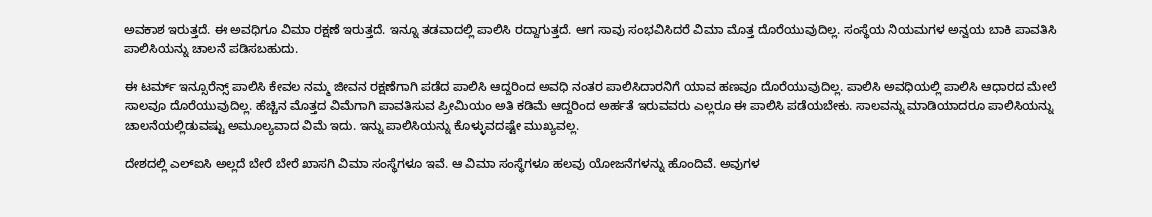ಅವಕಾಶ ಇರುತ್ತದೆ. ಈ ಅವಧಿಗೂ ವಿಮಾ ರಕ್ಷಣೆ ಇರುತ್ತದೆ. ಇನ್ನೂ ತಡವಾದಲ್ಲಿ ಪಾಲಿಸಿ ರದ್ದಾಗುತ್ತದೆ. ಆಗ ಸಾವು ಸಂಭವಿಸಿದರೆ ವಿಮಾ ಮೊತ್ತ ದೊರೆಯುವುದಿಲ್ಲ. ಸಂಸ್ಥೆಯ ನಿಯಮಗಳ ಅನ್ವಯ ಬಾಕಿ ಪಾವತಿಸಿ ಪಾಲಿಸಿಯನ್ನು ಚಾಲನೆ ಪಡಿಸಬಹುದು.

ಈ ಟರ್ಮ್ ಇನ್ಸೂರೆನ್ಸ್ ಪಾಲಿಸಿ ಕೇವಲ ನಮ್ಮ ಜೀವನ ರಕ್ಷಣೆಗಾಗಿ ಪಡೆದ ಪಾಲಿಸಿ ಆದ್ದರಿಂದ ಅವಧಿ ನಂತರ ಪಾಲಿಸಿದಾರನಿಗೆ ಯಾವ ಹಣವೂ ದೊರೆಯುವುದಿಲ್ಲ. ಪಾಲಿಸಿ ಅವಧಿಯಲ್ಲಿ ಪಾಲಿಸಿ ಆಧಾರದ ಮೇಲೆ ಸಾಲವೂ ದೊರೆಯುವುದಿಲ್ಲ. ಹೆಚ್ಚಿನ ಮೊತ್ತದ ವಿಮೆಗಾಗಿ ಪಾವತಿಸುವ ಪ್ರೀಮಿಯಂ ಅತಿ ಕಡಿಮೆ ಆದ್ದರಿಂದ ಅರ್ಹತೆ ಇರುವವರು ಎಲ್ಲರೂ ಈ ಪಾಲಿಸಿ ಪಡೆಯಬೇಕು. ಸಾಲವನ್ನು ಮಾಡಿಯಾದರೂ ಪಾಲಿಸಿಯನ್ನು ಚಾಲನೆಯಲ್ಲಿಡುವಷ್ಟು ಅಮೂಲ್ಯವಾದ ವಿಮೆ ಇದು. ಇನ್ನು ಪಾಲಿಸಿಯನ್ನು ಕೊಳ್ಳುವದಷ್ಟೇ ಮುಖ್ಯವಲ್ಲ.

ದೇಶದಲ್ಲಿ ಎಲ್ಐಸಿ ಅಲ್ಲದೆ ಬೇರೆ ಬೇರೆ ಖಾಸಗಿ ವಿಮಾ ಸಂಸ್ಥೆಗಳೂ ಇವೆ. ಆ ವಿಮಾ ಸಂಸ್ಥೆಗಳೂ ಹಲವು ಯೋಜನೆಗಳನ್ನು ಹೊಂದಿವೆ. ಅವುಗಳ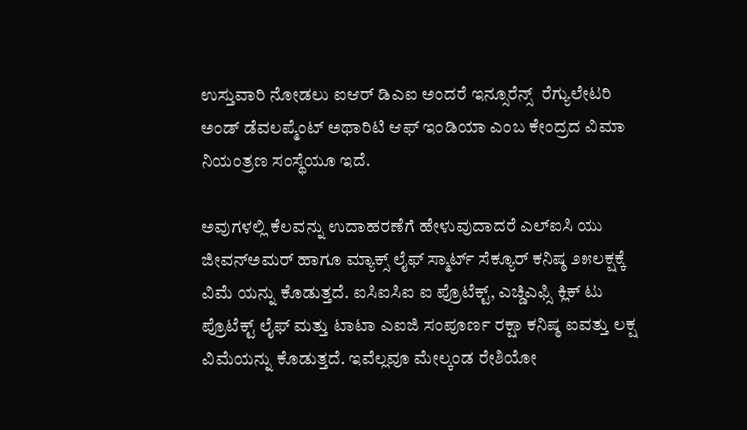ಉಸ್ತುವಾರಿ ನೋಡಲು ಐಆರ್ ಡಿಎಐ ಅಂದರೆ ಇನ್ಸೂರೆನ್ಸ್  ರೆಗ್ಯುಲೇಟರಿ ಅಂಡ್ ಡೆವಲಪ್ಮೆಂಟ್ ಅಥಾರಿಟಿ ಆಫ್ ಇಂಡಿಯಾ ಎಂಬ ಕೇಂದ್ರದ ವಿಮಾ ನಿಯಂತ್ರಣ ಸಂಸ್ಥೆಯೂ ಇದೆ.

ಅವುಗಳಲ್ಲಿ ಕೆಲವನ್ನು ಉದಾಹರಣೆಗೆ ಹೇಳುವುದಾದರೆ ಎಲ್ಐಸಿ ಯು ಜೀವನ್ಅಮರ್ ಹಾಗೂ ಮ್ಯಾಕ್ಸ್ ಲೈಫ್ ಸ್ಮಾರ್ಟ್ ಸೆಕ್ಯೂರ್ ಕನಿಷ್ಠ ೨೫ಲಕ್ಷಕ್ಕೆ ವಿಮೆ ಯನ್ನು ಕೊಡುತ್ತದೆ. ಐಸಿಐಸಿಐ ಐ ಪ್ರೊಟೆಕ್ಟ್, ಎಚ್ಡಿಎಫ್ಸಿ ಕ್ಲಿಕ್ ಟು ಪ್ರೊಟೆಕ್ಟ್ ಲೈಫ್ ಮತ್ತು ಟಾಟಾ ಎಐಜಿ ಸಂಪೂರ್ಣ ರಕ್ಷಾ ಕನಿಷ್ಠ ಐವತ್ತು ಲಕ್ಷ ವಿಮೆಯನ್ನು ಕೊಡುತ್ತದೆ. ಇವೆಲ್ಲವೂ ಮೇಲ್ಕಂಡ ರೇಶಿಯೋ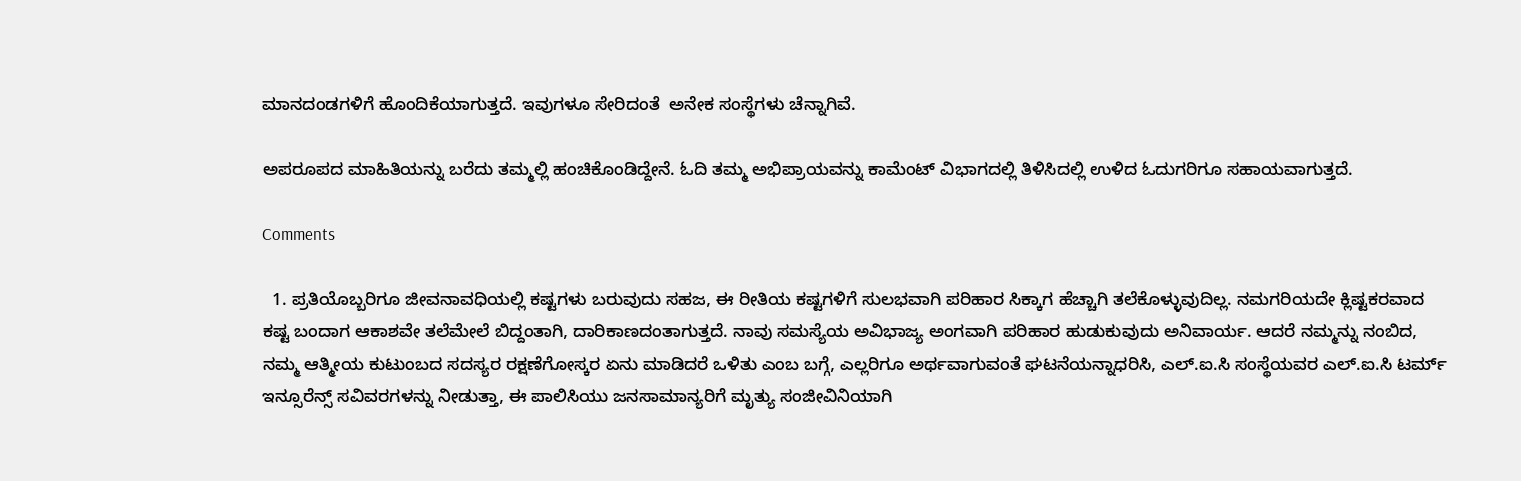ಮಾನದಂಡಗಳಿಗೆ ಹೊಂದಿಕೆಯಾಗುತ್ತದೆ. ಇವುಗಳೂ ಸೇರಿದಂತೆ  ಅನೇಕ ಸಂಸ್ಥೆಗಳು ಚೆನ್ನಾಗಿವೆ.

ಅಪರೂಪದ ಮಾಹಿತಿಯನ್ನು ಬರೆದು ತಮ್ಮಲ್ಲಿ ಹಂಚಿಕೊಂಡಿದ್ದೇನೆ. ಓದಿ ತಮ್ಮ ಅಭಿಪ್ರಾಯವನ್ನು ಕಾಮೆಂಟ್ ವಿಭಾಗದಲ್ಲಿ ತಿಳಿಸಿದಲ್ಲಿ ಉಳಿದ ಓದುಗರಿಗೂ ಸಹಾಯವಾಗುತ್ತದೆ.

Comments

  1. ಪ್ರತಿಯೊಬ್ಬರಿಗೂ ಜೀವನಾವಧಿಯಲ್ಲಿ ಕಷ್ಟಗಳು ಬರುವುದು ಸಹಜ, ಈ ರೀತಿಯ ಕಷ್ಟಗಳಿಗೆ ಸುಲಭವಾಗಿ ಪರಿಹಾರ ಸಿಕ್ಕಾಗ ಹೆಚ್ಚಾಗಿ ತಲೆಕೊಳ್ಳುವುದಿಲ್ಲ. ನಮಗರಿಯದೇ ಕ್ಲಿಷ್ಟಕರವಾದ ಕಷ್ಟ ಬಂದಾಗ ಆಕಾಶವೇ ತಲೆಮೇಲೆ ಬಿದ್ದಂತಾಗಿ, ದಾರಿಕಾಣದಂತಾಗುತ್ತದೆ. ನಾವು ಸಮಸ್ಯೆಯ ಅವಿಭಾಜ್ಯ ಅಂಗವಾಗಿ ಪರಿಹಾರ ಹುಡುಕುವುದು ಅನಿವಾರ್ಯ. ಆದರೆ ನಮ್ಮನ್ನು ನಂಬಿದ, ನಮ್ಮ ಆತ್ಮೀಯ ಕುಟುಂಬದ ಸದಸ್ಯರ ರಕ್ಷಣೆಗೋಸ್ಕರ ಏನು ಮಾಡಿದರೆ ಒಳಿತು ಎಂಬ ಬಗ್ಗೆ, ಎಲ್ಲರಿಗೂ ಅರ್ಥವಾಗುವಂತೆ ಘಟನೆಯನ್ನಾಧರಿಸಿ, ಎಲ್.ಐ.ಸಿ ಸಂಸ್ಥೆಯವರ ಎಲ್.ಐ.ಸಿ ಟರ್ಮ್ ಇನ್ಸೂರೆನ್ಸ್ ಸವಿವರಗಳನ್ನು ನೀಡುತ್ತಾ, ಈ ಪಾಲಿಸಿಯು ಜನಸಾಮಾನ್ಯರಿಗೆ ಮೃತ್ಯು ಸಂಜೀವಿನಿಯಾಗಿ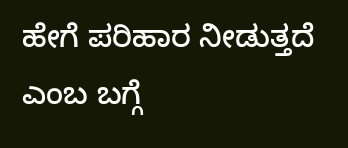ಹೇಗೆ ಪರಿಹಾರ ನೀಡುತ್ತದೆ ಎಂಬ ಬಗ್ಗೆ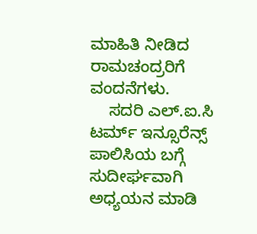ಮಾಹಿತಿ ನೀಡಿದ ರಾಮಚಂದ್ರರಿಗೆ ವಂದನೆಗಳು.
    ಸದರಿ ಎಲ್.ಐ.ಸಿ ಟರ್ಮ್ ಇನ್ಸೂರೆನ್ಸ್ ಪಾಲಿಸಿಯ ಬಗ್ಗೆ ಸುದೀರ್ಘವಾಗಿ ಅಧ್ಯಯನ ಮಾಡಿ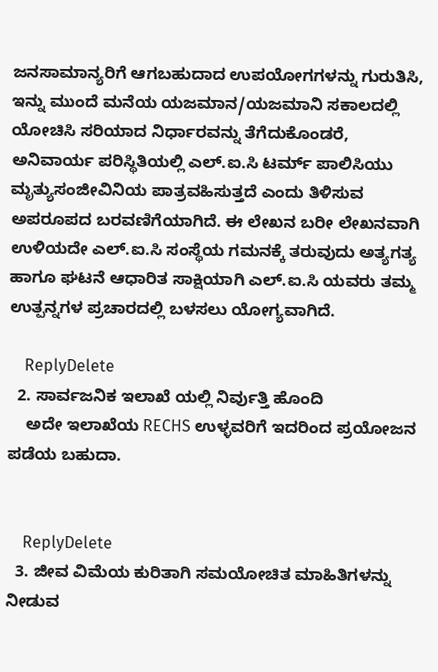ಜನಸಾಮಾನ್ಯರಿಗೆ ಆಗಬಹುದಾದ ಉಪಯೋಗಗಳನ್ನು ಗುರುತಿಸಿ, ಇನ್ನು ಮುಂದೆ ಮನೆಯ ಯಜಮಾನ/ಯಜಮಾನಿ ಸಕಾಲದಲ್ಲಿ ಯೋಚಿಸಿ ಸರಿಯಾದ ನಿರ್ಧಾರವನ್ನು ತೆಗೆದುಕೊಂಡರೆ, ಅನಿವಾರ್ಯ ಪರಿಸ್ಥಿತಿಯಲ್ಲಿ ಎಲ್.ಐ.ಸಿ ಟರ್ಮ್ ಪಾಲಿಸಿಯು ಮೃತ್ಯುಸಂಜೀವಿನಿಯ ಪಾತ್ರವಹಿಸುತ್ತದೆ ಎಂದು ತಿಳಿಸುವ ಅಪರೂಪದ ಬರವಣಿಗೆಯಾಗಿದೆ. ಈ ಲೇಖನ ಬರೀ ಲೇಖನವಾಗಿ ಉಳಿಯದೇ ಎಲ್.ಐ.ಸಿ ಸಂಸ್ಥೆಯ ಗಮನಕ್ಕೆ ತರುವುದು ಅತ್ಯಗತ್ಯ ಹಾಗೂ ಘಟನೆ ಆಧಾರಿತ ಸಾಕ್ಷಿಯಾಗಿ ಎಲ್.ಐ.ಸಿ ಯವರು ತಮ್ಮ ಉತ್ಪನ್ನಗಳ ಪ್ರಚಾರದಲ್ಲಿ ಬಳಸಲು ಯೋಗ್ಯವಾಗಿದೆ.

    ReplyDelete
  2. ಸಾರ್ವಜನಿಕ ಇಲಾಖೆ ಯಲ್ಲಿ ನಿರ್ವುತ್ತಿ ಹೊಂದಿ
    ಅದೇ ಇಲಾಖೆಯ RECHS ಉಳ್ಳವರಿಗೆ ಇದರಿಂದ ಪ್ರಯೋಜನ ಪಡೆಯ ಬಹುದಾ.


    ReplyDelete
  3. ಜೀವ ವಿಮೆಯ ಕುರಿತಾಗಿ ಸಮಯೋಚಿತ ಮಾಹಿತಿಗಳನ್ನು ನೀಡುವ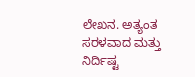ಲೇಖನ. ಅತ್ಯಂತ ಸರಳವಾದ ಮತ್ತು ನಿರ್ದಿಷ್ಟ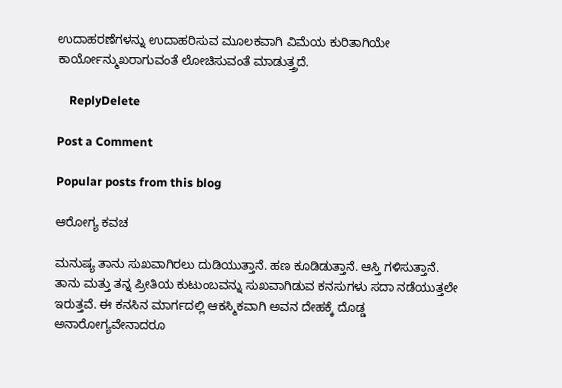ಉದಾಹರಣೆಗಳನ್ನು ಉದಾಹರಿಸುವ ಮೂಲಕವಾಗಿ ವಿಮೆಯ ಕುರಿತಾಗಿಯೇ ಕಾರ್ಯೋನ್ಮುಖರಾಗುವಂತೆ ಲೋಚಿಸುವಂತೆ ಮಾಡುತ್ತ್ರದೆ.

    ReplyDelete

Post a Comment

Popular posts from this blog

ಆರೋಗ್ಯ ಕವಚ

ಮನುಷ್ಯ ತಾನು ಸುಖವಾಗಿರಲು ದುಡಿಯುತ್ತಾನೆ. ಹಣ ಕೂಡಿಡುತ್ತಾನೆ. ಆಸ್ತಿ ಗಳಿಸುತ್ತಾನೆ. ತಾನು ಮತ್ತು ತನ್ನ ಪ್ರೀತಿಯ ಕುಟುಂಬವನ್ನು ಸುಖವಾಗಿಡುವ ಕನಸುಗಳು ಸದಾ ನಡೆಯುತ್ತಲೇ ಇರುತ್ತವೆ. ಈ ಕನಸಿನ ಮಾರ್ಗದಲ್ಲಿ ಆಕಸ್ಮಿಕವಾಗಿ ಅವನ ದೇಹಕ್ಕೆ ದೊಡ್ಡ ಅನಾರೋಗ್ಯವೇನಾದರೂ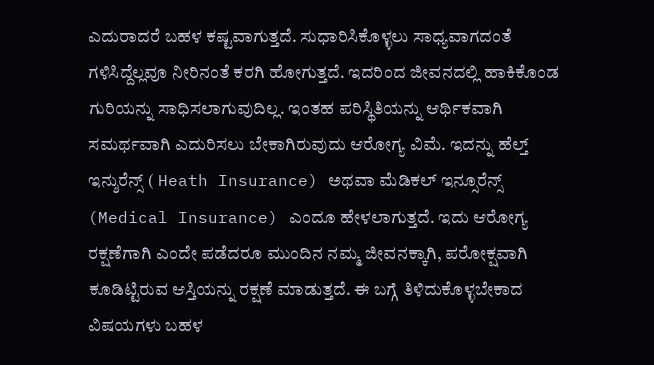ಎದುರಾದರೆ ಬಹಳ ಕಷ್ಟವಾಗುತ್ತದೆ. ಸುಧಾರಿಸಿಕೊಳ್ಳಲು ಸಾಧ್ಯವಾಗದಂತೆ ಗಳಿಸಿದ್ದೆಲ್ಲವೂ ನೀರಿನಂತೆ ಕರಗಿ ಹೋಗುತ್ತದೆ. ಇದರಿಂದ ಜೀವನದಲ್ಲಿ ಹಾಕಿಕೊಂಡ ಗುರಿಯನ್ನು ಸಾಧಿಸಲಾಗುವುದಿಲ್ಲ. ಇಂತಹ ಪರಿಸ್ಥಿತಿಯನ್ನು ಆರ್ಥಿಕವಾಗಿ ಸಮರ್ಥವಾಗಿ ಎದುರಿಸಲು ಬೇಕಾಗಿರುವುದು ಆರೋಗ್ಯ ವಿಮೆ. ಇದನ್ನು ಹೆಲ್ತ್ ಇನ್ಶುರೆನ್ಸ್ ( Heath Insurance) ಅಥವಾ ಮೆಡಿಕಲ್ ಇನ್ಸೂರೆನ್ಸ್ (Medical Insurance) ಎಂದೂ ಹೇಳಲಾಗುತ್ತದೆ. ಇದು ಆರೋಗ್ಯ ರಕ್ಷಣೆಗಾಗಿ ಎಂದೇ ಪಡೆದರೂ ಮುಂದಿನ ನಮ್ಮ ಜೀವನಕ್ಕಾಗಿ, ಪರೋಕ್ಷವಾಗಿ ಕೂಡಿಟ್ಟಿರುವ ಆಸ್ತಿಯನ್ನು ರಕ್ಷಣೆ ಮಾಡುತ್ತದೆ. ಈ ಬಗ್ಗೆ ತಿಳಿದುಕೊಳ್ಳಬೇಕಾದ ವಿಷಯಗಳು ಬಹಳ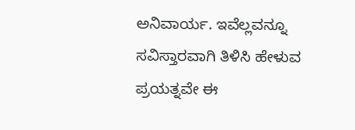ಅನಿವಾರ್ಯ. ಇವೆಲ್ಲವನ್ನೂ ಸವಿಸ್ತಾರವಾಗಿ ತಿಳಿಸಿ ಹೇಳುವ ಪ್ರಯತ್ನವೇ ಈ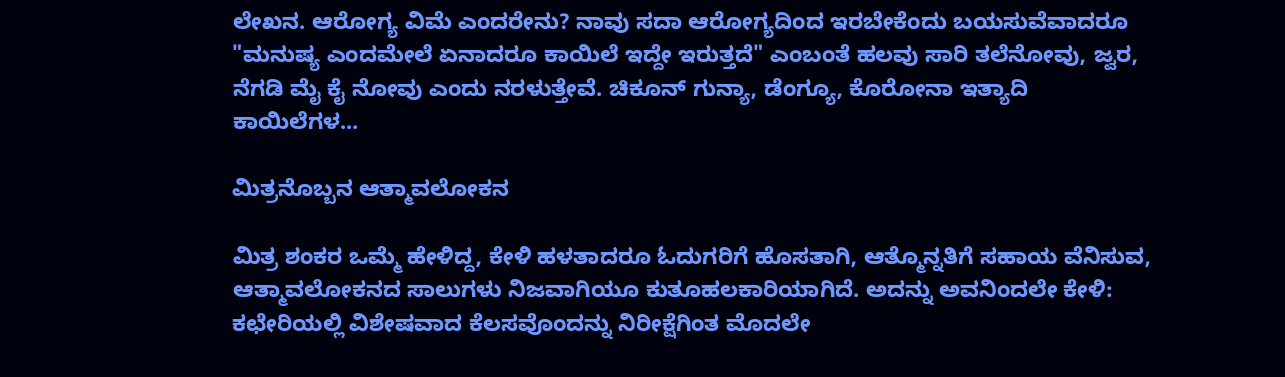ಲೇಖನ. ಆರೋಗ್ಯ ವಿಮೆ ಎಂದರೇನು? ನಾವು ಸದಾ ಆರೋಗ್ಯದಿಂದ ಇರಬೇಕೆಂದು ಬಯಸುವೆವಾದರೂ "ಮನುಷ್ಯ ಎಂದಮೇಲೆ ಏನಾದರೂ ಕಾಯಿಲೆ ಇದ್ದೇ ಇರುತ್ತದೆ" ಎಂಬಂತೆ ಹಲವು ಸಾರಿ ತಲೆನೋವು, ಜ್ವರ, ನೆಗಡಿ ಮೈ ಕೈ ನೋವು ಎಂದು ನರಳುತ್ತೇವೆ. ಚಿಕೂನ್ ಗುನ್ಯಾ, ಡೆಂಗ್ಯೂ, ಕೊರೋನಾ ಇತ್ಯಾದಿ ಕಾಯಿಲೆಗಳ...

ಮಿತ್ರನೊಬ್ಬನ ಆತ್ಮಾವಲೋಕನ

ಮಿತ್ರ ಶಂಕರ ಒಮ್ಮೆ ಹೇಳಿದ್ದ, ಕೇಳಿ ಹಳತಾದರೂ ಓದುಗರಿಗೆ ಹೊಸತಾಗಿ, ಆತ್ಮೊನ್ನತಿಗೆ ಸಹಾಯ ವೆನಿಸುವ, ಆತ್ಮಾವಲೋಕನದ ಸಾಲುಗಳು ನಿಜವಾಗಿಯೂ ಕುತೂಹಲಕಾರಿಯಾಗಿದೆ. ಅದನ್ನು ಅವನಿಂದಲೇ ಕೇಳಿ: ಕಛೇರಿಯಲ್ಲಿ ವಿಶೇಷವಾದ ಕೆಲಸವೊಂದನ್ನು ನಿರೀಕ್ಷೆಗಿಂತ ಮೊದಲೇ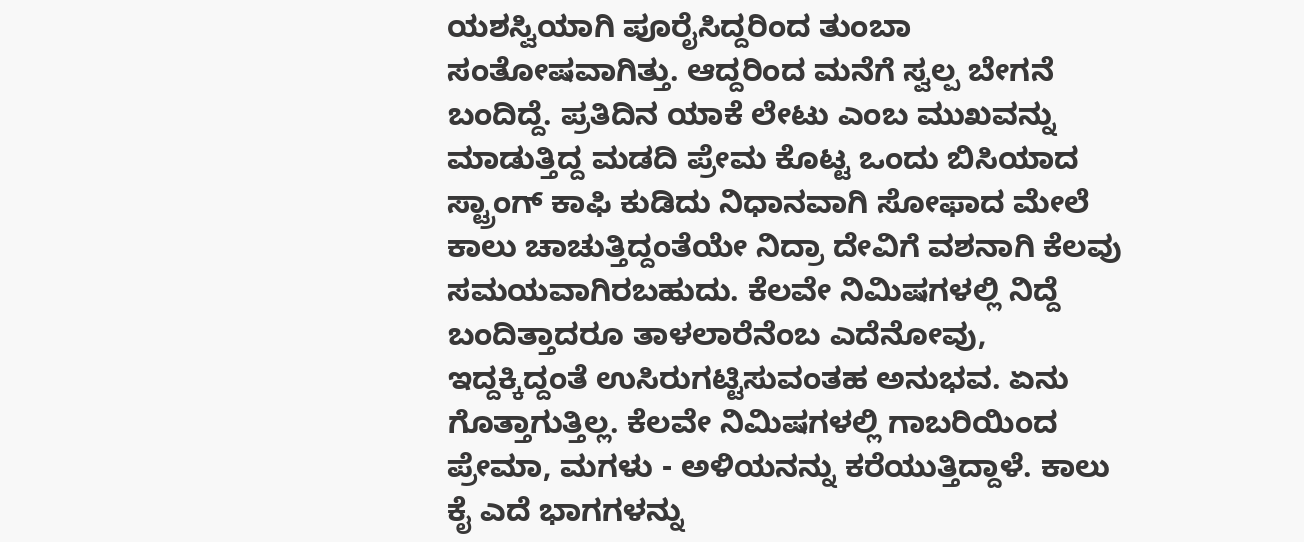ಯಶಸ್ವಿಯಾಗಿ ಪೂರೈಸಿದ್ದರಿಂದ ತುಂಬಾ ಸಂತೋಷವಾಗಿತ್ತು. ಆದ್ದರಿಂದ ಮನೆಗೆ ಸ್ವಲ್ಪ ಬೇಗನೆ ಬಂದಿದ್ದೆ. ಪ್ರತಿದಿನ ಯಾಕೆ ಲೇಟು ಎಂಬ ಮುಖವನ್ನು ಮಾಡುತ್ತಿದ್ದ ಮಡದಿ ಪ್ರೇಮ ಕೊಟ್ಟ ಒಂದು ಬಿಸಿಯಾದ ಸ್ಟ್ರಾಂಗ್ ಕಾಫಿ ಕುಡಿದು ನಿಧಾನವಾಗಿ ಸೋಫಾದ ಮೇಲೆ ಕಾಲು ಚಾಚುತ್ತಿದ್ದಂತೆಯೇ ನಿದ್ರಾ ದೇವಿಗೆ ವಶನಾಗಿ ಕೆಲವು ಸಮಯವಾಗಿರಬಹುದು. ಕೆಲವೇ ನಿಮಿಷಗಳಲ್ಲಿ ನಿದ್ದೆ ಬಂದಿತ್ತಾದರೂ ತಾಳಲಾರೆನೆಂಬ ಎದೆನೋವು, ಇದ್ದಕ್ಕಿದ್ದಂತೆ ಉಸಿರುಗಟ್ಟಿಸುವಂತಹ ಅನುಭವ. ಏನು ಗೊತ್ತಾಗುತ್ತಿಲ್ಲ. ಕೆಲವೇ ನಿಮಿಷಗಳಲ್ಲಿ ಗಾಬರಿಯಿಂದ ಪ್ರೇಮಾ, ಮಗಳು - ಅಳಿಯನನ್ನು ಕರೆಯುತ್ತಿದ್ದಾಳೆ. ಕಾಲು ಕೈ ಎದೆ ಭಾಗಗಳನ್ನು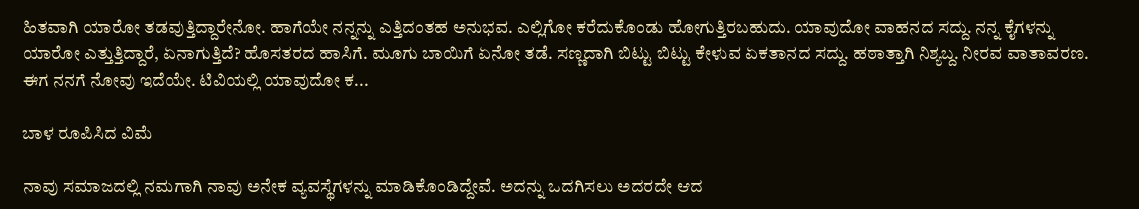ಹಿತವಾಗಿ ಯಾರೋ ತಡವುತ್ತಿದ್ದಾರೇನೋ. ಹಾಗೆಯೇ ನನ್ನನ್ನು ಎತ್ತಿದಂತಹ ಅನುಭವ. ಎಲ್ಲಿಗೋ ಕರೆದುಕೊಂಡು ಹೋಗುತ್ತಿರಬಹುದು. ಯಾವುದೋ ವಾಹನದ ಸದ್ದು. ನನ್ನ ಕೈಗಳನ್ನು ಯಾರೋ ಎತ್ತುತ್ತಿದ್ದಾರೆ, ಏನಾಗುತ್ತಿದೆ? ಹೊಸತರದ ಹಾಸಿಗೆ. ಮೂಗು ಬಾಯಿಗೆ ಏನೋ ತಡೆ. ಸಣ್ಣದಾಗಿ ಬಿಟ್ಟು ಬಿಟ್ಟು ಕೇಳುವ ಏಕತಾನದ ಸದ್ದು. ಹಠಾತ್ತಾಗಿ ನಿಶ್ಯಬ್ದ. ನೀರವ ವಾತಾವರಣ. ಈಗ ನನಗೆ ನೋವು ಇದೆಯೇ. ಟಿವಿಯಲ್ಲಿ ಯಾವುದೋ ಕ...

ಬಾಳ ರೂಪಿಸಿದ ವಿಮೆ

ನಾವು ಸಮಾಜದಲ್ಲಿ ನಮಗಾಗಿ ನಾವು ಅನೇಕ ವ್ಯವಸ್ಥೆಗಳನ್ನು ಮಾಡಿಕೊಂಡಿದ್ದೇವೆ. ಅದನ್ನು ಒದಗಿಸಲು ಅದರದೇ ಆದ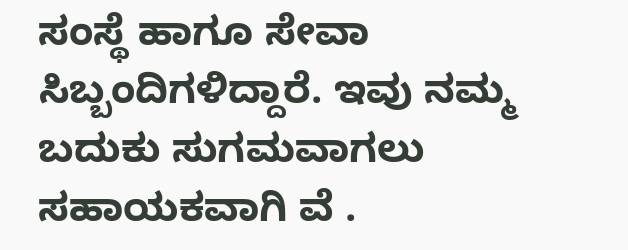ಸಂಸ್ಥೆ ಹಾಗೂ ಸೇವಾ ಸಿಬ್ಬಂದಿಗಳಿದ್ದಾರೆ. ಇವು ನಮ್ಮ ಬದುಕು ಸುಗಮವಾಗಲು ಸಹಾಯಕವಾಗಿ ವೆ .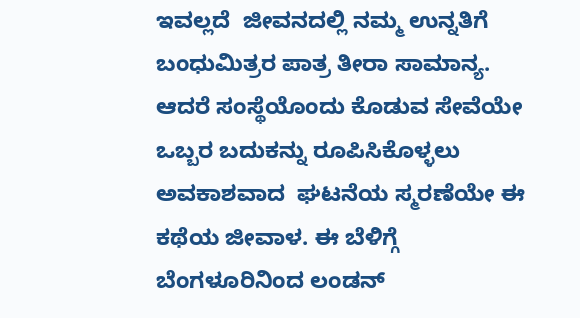ಇವಲ್ಲದೆ  ಜೀವನದಲ್ಲಿ ನಮ್ಮ ಉನ್ನತಿಗೆ ಬಂಧುಮಿತ್ರರ ಪಾತ್ರ ತೀರಾ ಸಾಮಾನ್ಯ. ಆದರೆ ಸಂಸ್ಥೆಯೊಂದು ಕೊಡುವ ಸೇವೆಯೇ ಒಬ್ಬರ ಬದುಕನ್ನು ರೂಪಿಸಿಕೊಳ್ಳಲು ಅವಕಾಶವಾದ  ಘಟನೆಯ ಸ್ಮರಣೆಯೇ ಈ ಕಥೆಯ ಜೀವಾಳ. ಈ ಬೆಳಿಗ್ಗೆ ಬೆಂಗಳೂರಿನಿಂದ ಲಂಡನ್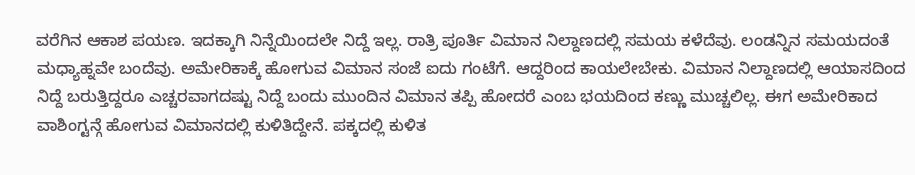ವರೆಗಿನ ಆಕಾಶ ಪಯಣ. ಇದಕ್ಕಾಗಿ ನಿನ್ನೆಯಿಂದಲೇ ನಿದ್ದೆ ಇಲ್ಲ. ರಾತ್ರಿ ಪೂರ್ತಿ ವಿಮಾನ ನಿಲ್ದಾಣದಲ್ಲಿ ಸಮಯ ಕಳೆದೆವು. ಲಂಡನ್ನಿನ ಸಮಯದಂತೆ ಮಧ್ಯಾಹ್ನವೇ ಬಂದೆವು. ಅಮೇರಿಕಾಕ್ಕೆ ಹೋಗುವ ವಿಮಾನ ಸಂಜೆ ಐದು ಗಂಟೆಗೆ. ಆದ್ದರಿಂದ ಕಾಯಲೇಬೇಕು. ವಿಮಾನ ನಿಲ್ದಾಣದಲ್ಲಿ ಆಯಾಸದಿಂದ ನಿದ್ದೆ ಬರುತ್ತಿದ್ದರೂ ಎಚ್ಚರವಾಗದಷ್ಟು ನಿದ್ದೆ ಬಂದು ಮುಂದಿನ ವಿಮಾನ ತಪ್ಪಿ ಹೋದರೆ ಎಂಬ ಭಯದಿಂದ ಕಣ್ಣು ಮುಚ್ಚಲಿಲ್ಲ. ಈಗ ಅಮೇರಿಕಾದ ವಾಶಿಂಗ್ಟನ್ಗೆ ಹೋಗುವ ವಿಮಾನದಲ್ಲಿ ಕುಳಿತಿದ್ದೇನೆ. ಪಕ್ಕದಲ್ಲಿ ಕುಳಿತ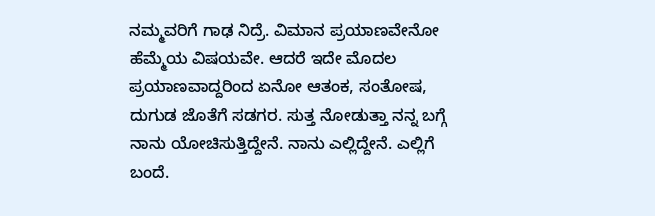ನಮ್ಮವರಿಗೆ ಗಾಢ ನಿದ್ರೆ. ವಿಮಾನ ಪ್ರಯಾಣವೇನೋ ಹೆಮ್ಮೆಯ ವಿಷಯವೇ. ಆದರೆ ಇದೇ ಮೊದಲ ಪ್ರಯಾಣವಾದ್ದರಿಂದ ಏನೋ ಆತಂಕ, ಸಂತೋಷ, ದುಗುಡ ಜೊತೆಗೆ ಸಡಗರ. ಸುತ್ತ ನೋಡುತ್ತಾ ನನ್ನ ಬಗ್ಗೆ ನಾನು ಯೋಚಿಸುತ್ತಿದ್ದೇನೆ. ನಾನು ಎಲ್ಲಿದ್ದೇನೆ. ಎಲ್ಲಿಗೆ ಬಂದೆ.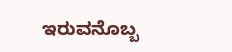ಇರುವನೊಬ್ಬ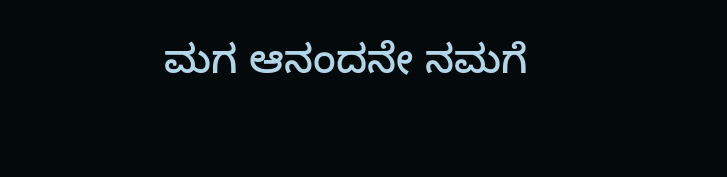ಮಗ ಆನಂದನೇ ನಮಗೆ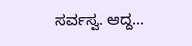ಸರ್ವಸ್ವ. ಆದ್ದ...